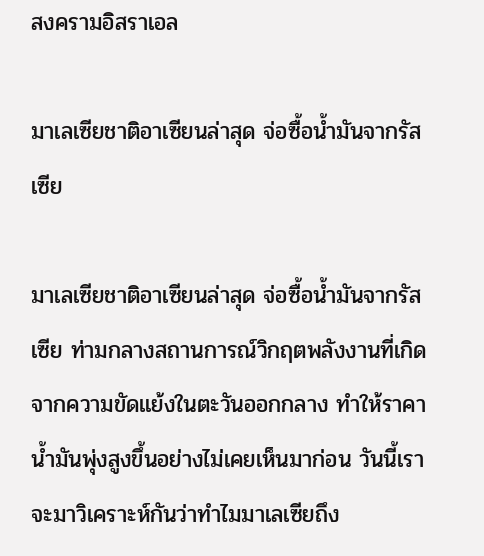สงครามอิสราเอล

มาเลเซียชาติอาเซียนล่าสุด จ่อซื้อน้ำมันจากรัสเซีย

มาเลเซียชาติอาเซียนล่าสุด จ่อซื้อน้ำมันจากรัสเซีย ท่ามกลางสถานการณ์วิกฤตพลังงานที่เกิดจากความขัดแย้งในตะวันออกกลาง ทำให้ราคาน้ำมันพุ่งสูงขึ้นอย่างไม่เคยเห็นมาก่อน วันนี้เราจะมาวิเคราะห์กันว่าทำไมมาเลเซียถึง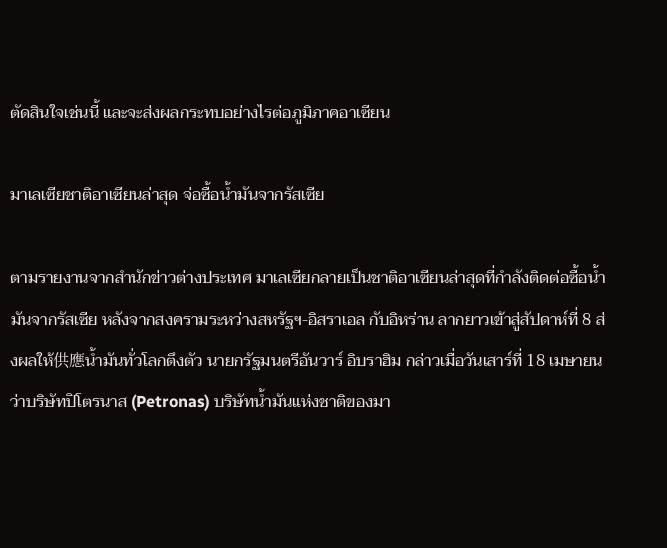ตัดสินใจเช่นนี้ และจะส่งผลกระทบอย่างไรต่อภูมิภาคอาเซียน

มาเลเซียชาติอาเซียนล่าสุด จ่อซื้อน้ำมันจากรัสเซีย

ตามรายงานจากสำนักข่าวต่างประเทศ มาเลเซียกลายเป็นชาติอาเซียนล่าสุดที่กำลังติดต่อซื้อน้ำมันจากรัสเซีย หลังจากสงครามระหว่างสหรัฐฯ-อิสราเอล กับอิหร่าน ลากยาวเข้าสู่สัปดาห์ที่ 8 ส่งผลให้供應น้ำมันทั่วโลกตึงตัว นายกรัฐมนตรีอันวาร์ อิบราฮิม กล่าวเมื่อวันเสาร์ที่ 18 เมษายน ว่าบริษัทปิโตรนาส (Petronas) บริษัทน้ำมันแห่งชาติของมา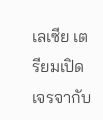เลเซีย เตรียมเปิดเจรจากับ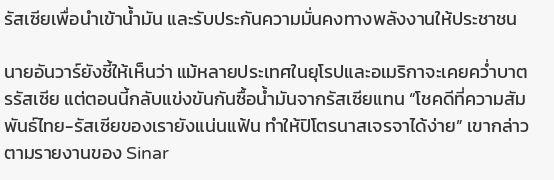รัสเซียเพื่อนำเข้าน้ำมัน และรับประกันความมั่นคงทางพลังงานให้ประชาชน

นายอันวาร์ยังชี้ให้เห็นว่า แม้หลายประเทศในยุโรปและอเมริกาจะเคยคว่ำบาตรรัสเซีย แต่ตอนนี้กลับแข่งขันกันซื้อน้ำมันจากรัสเซียแทน “โชคดีที่ความสัมพันธ์ไทย-รัสเซียของเรายังแน่นแฟ้น ทำให้ปิโตรนาสเจรจาได้ง่าย” เขากล่าวตามรายงานของ Sinar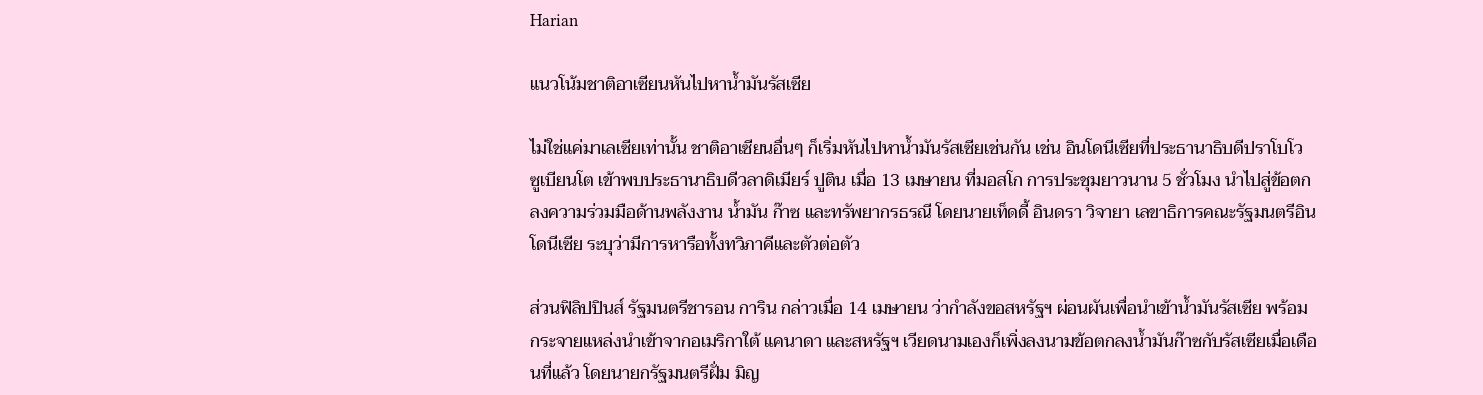Harian

แนวโน้มชาติอาเซียนหันไปหาน้ำมันรัสเซีย

ไม่ใช่แค่มาเลเซียเท่านั้น ชาติอาเซียนอื่นๆ ก็เริ่มหันไปหาน้ำมันรัสเซียเช่นกัน เช่น อินโดนีเซียที่ประธานาธิบดีปราโบโว ซูเบียนโต เข้าพบประธานาธิบดีวลาดิเมียร์ ปูติน เมื่อ 13 เมษายน ที่มอสโก การประชุมยาวนาน 5 ชั่วโมง นำไปสู่ข้อตกลงความร่วมมือด้านพลังงาน น้ำมัน ก๊าซ และทรัพยากรธรณี โดยนายเท็ดดี้ อินดรา วิจายา เลขาธิการคณะรัฐมนตรีอินโดนีเซีย ระบุว่ามีการหารือทั้งทวิภาคีและตัวต่อตัว

ส่วนฟิลิปปินส์ รัฐมนตรีชารอน การิน กล่าวเมื่อ 14 เมษายน ว่ากำลังขอสหรัฐฯ ผ่อนผันเพื่อนำเข้าน้ำมันรัสเซีย พร้อมกระจายแหล่งนำเข้าจากอเมริกาใต้ แคนาดา และสหรัฐฯ เวียดนามเองก็เพิ่งลงนามข้อตกลงน้ำมันก๊าซกับรัสเซียเมื่อเดือนที่แล้ว โดยนายกรัฐมนตรีฝั่ม มิญ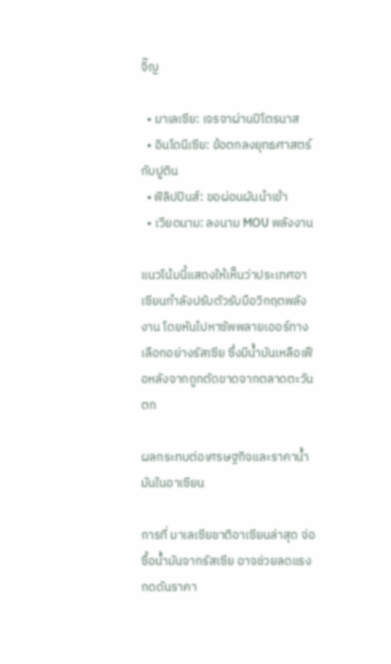จิ๊ญ

  • มาเลเซีย: เจรจาผ่านปิโตรนาส
  • อินโดนีเซีย: ข้อตกลงยุทธศาสตร์กับปูติน
  • ฟิลิปปินส์: ขอผ่อนผันนำเข้า
  • เวียดนาม: ลงนาม MOU พลังงาน

แนวโน้มนี้แสดงให้เห็นว่าประเทศอาเซียนกำลังปรับตัวรับมือวิกฤตพลังงาน โดยหันไปหาซัพพลายเออร์ทางเลือกอย่างรัสเซีย ซึ่งมีน้ำมันเหลือเฟือหลังจากถูกตัดขาดจากตลาดตะวันตก

ผลกระทบต่อเศรษฐกิจและราคาน้ำมันในอาเซียน

การที่ มาเลเซียชาติอาเซียนล่าสุด จ่อซื้อน้ำมันจากรัสเซีย อาจช่วยลดแรงกดดันราคา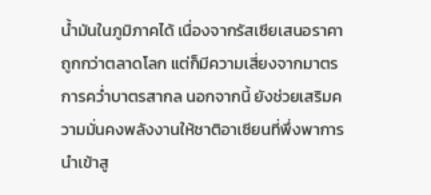น้ำมันในภูมิภาคได้ เนื่องจากรัสเซียเสนอราคาถูกกว่าตลาดโลก แต่ก็มีความเสี่ยงจากมาตรการคว่ำบาตรสากล นอกจากนี้ ยังช่วยเสริมความมั่นคงพลังงานให้ชาติอาเซียนที่พึ่งพาการนำเข้าสู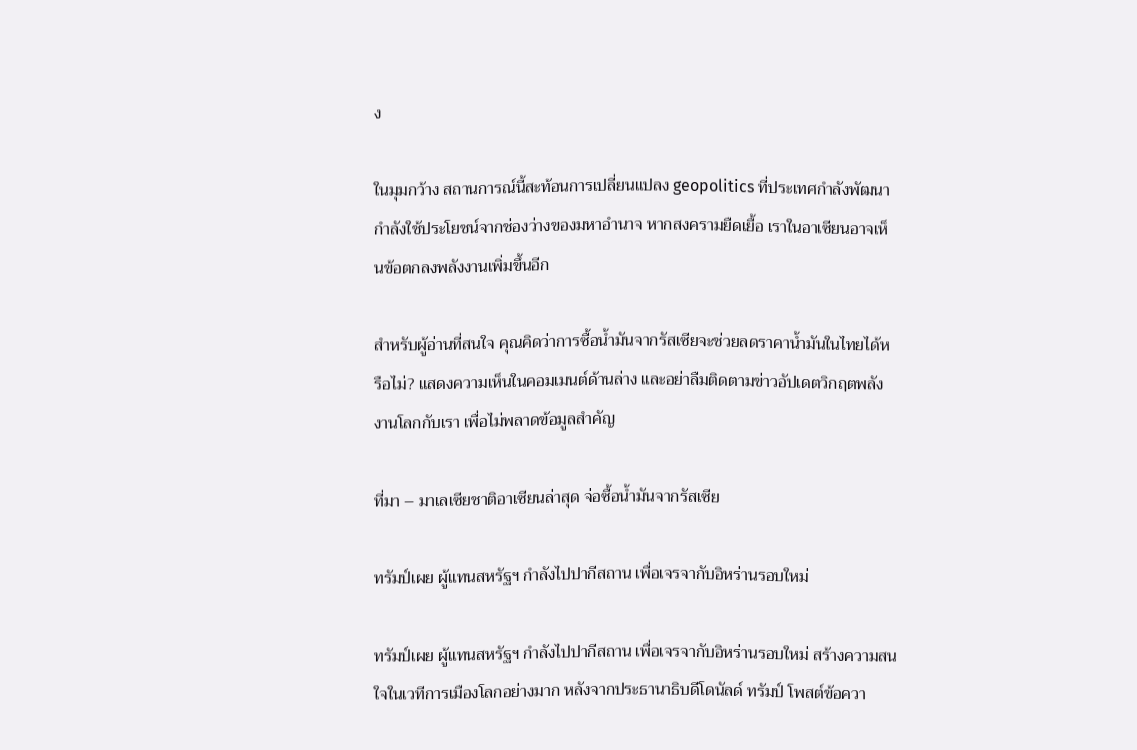ง

ในมุมกว้าง สถานการณ์นี้สะท้อนการเปลี่ยนแปลง geopolitics ที่ประเทศกำลังพัฒนากำลังใช้ประโยชน์จากช่องว่างของมหาอำนาจ หากสงครามยืดเยื้อ เราในอาเซียนอาจเห็นข้อตกลงพลังงานเพิ่มขึ้นอีก

สำหรับผู้อ่านที่สนใจ คุณคิดว่าการซื้อน้ำมันจากรัสเซียจะช่วยลดราคาน้ำมันในไทยได้หรือไม่? แสดงความเห็นในคอมเมนต์ด้านล่าง และอย่าลืมติดตามข่าวอัปเดตวิกฤตพลังงานโลกกับเรา เพื่อไม่พลาดข้อมูลสำคัญ

ที่มา – มาเลเซียชาติอาเซียนล่าสุด จ่อซื้อน้ำมันจากรัสเซีย

ทรัมป์เผย ผู้แทนสหรัฐฯ กำลังไปปากีสถาน เพื่อเจรจากับอิหร่านรอบใหม่

ทรัมป์เผย ผู้แทนสหรัฐฯ กำลังไปปากีสถาน เพื่อเจรจากับอิหร่านรอบใหม่ สร้างความสนใจในเวทีการเมืองโลกอย่างมาก หลังจากประธานาธิบดีโดนัลด์ ทรัมป์ โพสต์ข้อควา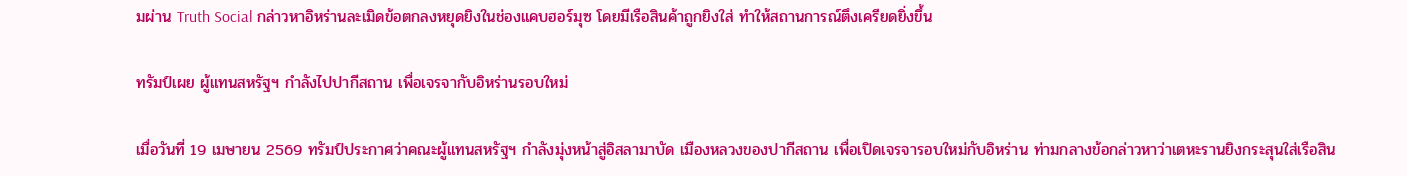มผ่าน Truth Social กล่าวหาอิหร่านละเมิดข้อตกลงหยุดยิงในช่องแคบฮอร์มุซ โดยมีเรือสินค้าถูกยิงใส่ ทำให้สถานการณ์ตึงเครียดยิ่งขึ้น

ทรัมป์เผย ผู้แทนสหรัฐฯ กำลังไปปากีสถาน เพื่อเจรจากับอิหร่านรอบใหม่

เมื่อวันที่ 19 เมษายน 2569 ทรัมป์ประกาศว่าคณะผู้แทนสหรัฐฯ กำลังมุ่งหน้าสู่อิสลามาบัด เมืองหลวงของปากีสถาน เพื่อเปิดเจรจารอบใหม่กับอิหร่าน ท่ามกลางข้อกล่าวหาว่าเตหะรานยิงกระสุนใส่เรือสิน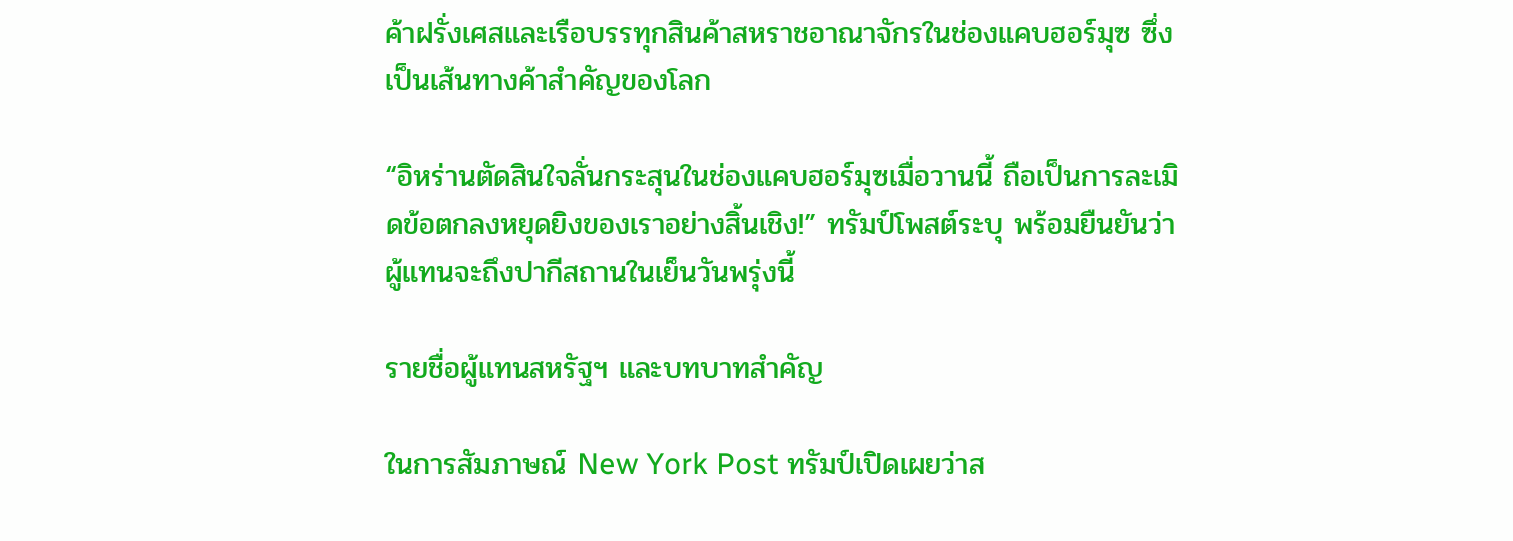ค้าฝรั่งเศสและเรือบรรทุกสินค้าสหราชอาณาจักรในช่องแคบฮอร์มุซ ซึ่งเป็นเส้นทางค้าสำคัญของโลก

“อิหร่านตัดสินใจลั่นกระสุนในช่องแคบฮอร์มุซเมื่อวานนี้ ถือเป็นการละเมิดข้อตกลงหยุดยิงของเราอย่างสิ้นเชิง!” ทรัมป์โพสต์ระบุ พร้อมยืนยันว่าผู้แทนจะถึงปากีสถานในเย็นวันพรุ่งนี้

รายชื่อผู้แทนสหรัฐฯ และบทบาทสำคัญ

ในการสัมภาษณ์ New York Post ทรัมป์เปิดเผยว่าส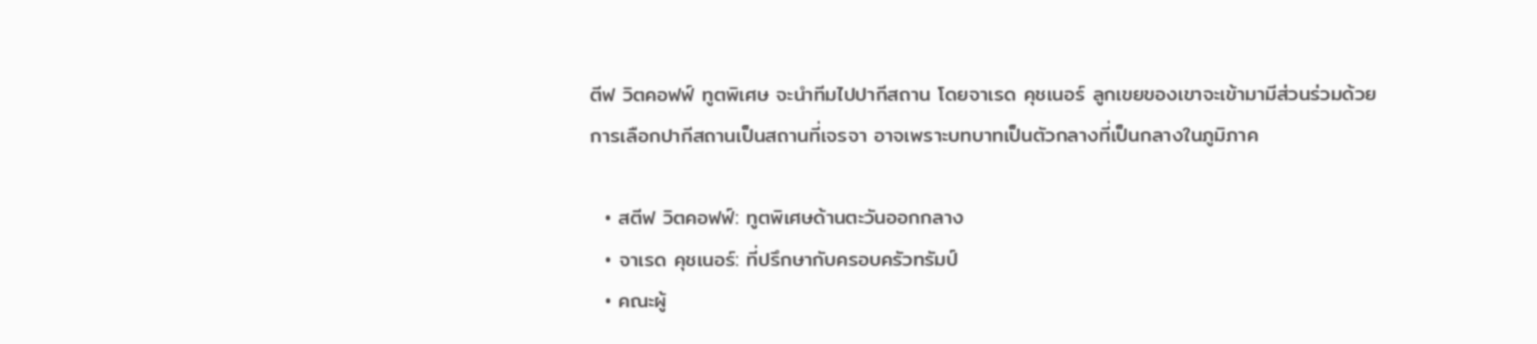ตีฟ วิตคอฟฟ์ ทูตพิเศษ จะนำทีมไปปากีสถาน โดยจาเรด คุชเนอร์ ลูกเขยของเขาจะเข้ามามีส่วนร่วมด้วย การเลือกปากีสถานเป็นสถานที่เจรจา อาจเพราะบทบาทเป็นตัวกลางที่เป็นกลางในภูมิภาค

  • สตีฟ วิตคอฟฟ์: ทูตพิเศษด้านตะวันออกกลาง
  • จาเรด คุชเนอร์: ที่ปรึกษากับครอบครัวทรัมป์
  • คณะผู้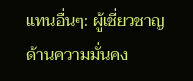แทนอื่นๆ: ผู้เชี่ยวชาญด้านความมั่นคง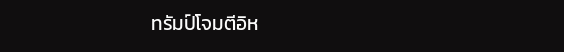ทรัมป์โจมตีอิห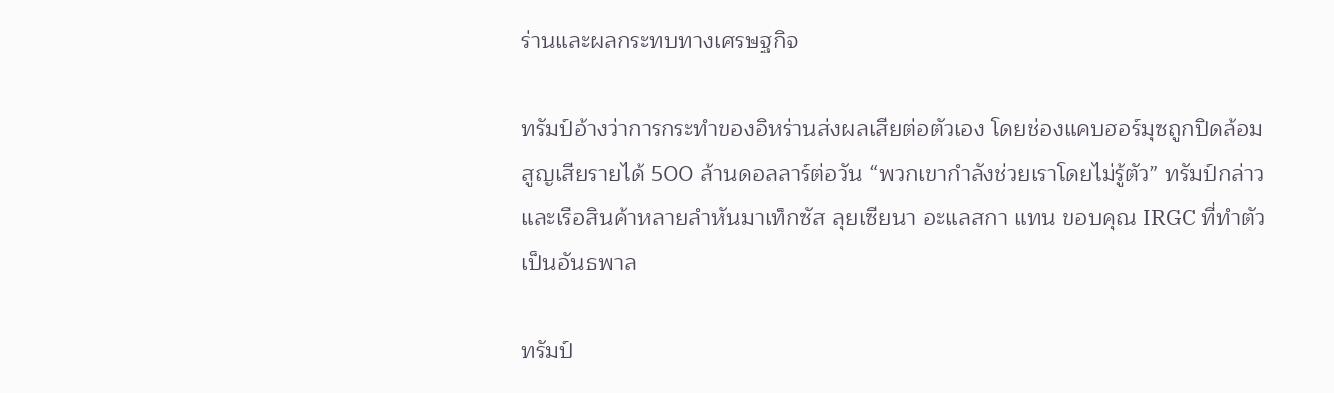ร่านและผลกระทบทางเศรษฐกิจ

ทรัมป์อ้างว่าการกระทำของอิหร่านส่งผลเสียต่อตัวเอง โดยช่องแคบฮอร์มุซถูกปิดล้อม สูญเสียรายได้ 500 ล้านดอลลาร์ต่อวัน “พวกเขากำลังช่วยเราโดยไม่รู้ตัว” ทรัมป์กล่าว และเรือสินค้าหลายลำหันมาเท็กซัส ลุยเซียนา อะแลสกา แทน ขอบคุณ IRGC ที่ทำตัวเป็นอันธพาล

ทรัมป์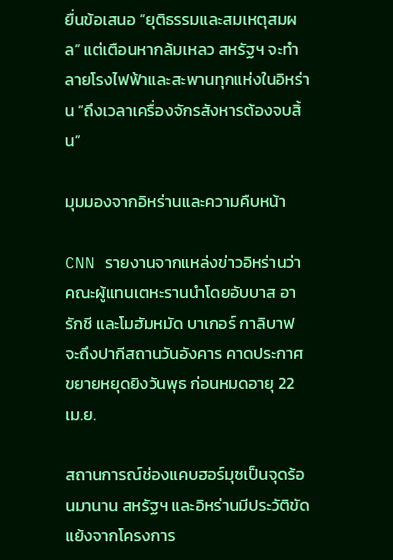ยื่นข้อเสนอ “ยุติธรรมและสมเหตุสมผล” แต่เตือนหากล้มเหลว สหรัฐฯ จะทำลายโรงไฟฟ้าและสะพานทุกแห่งในอิหร่าน “ถึงเวลาเครื่องจักรสังหารต้องจบสิ้น”

มุมมองจากอิหร่านและความคืบหน้า

CNN รายงานจากแหล่งข่าวอิหร่านว่าคณะผู้แทนเตหะรานนำโดยอับบาส อารักชี และโมฮัมหมัด บาเกอร์ กาลิบาฟ จะถึงปากีสถานวันอังคาร คาดประกาศขยายหยุดยิงวันพุธ ก่อนหมดอายุ 22 เม.ย.

สถานการณ์ช่องแคบฮอร์มุซเป็นจุดร้อนมานาน สหรัฐฯ และอิหร่านมีประวัติขัดแย้งจากโครงการ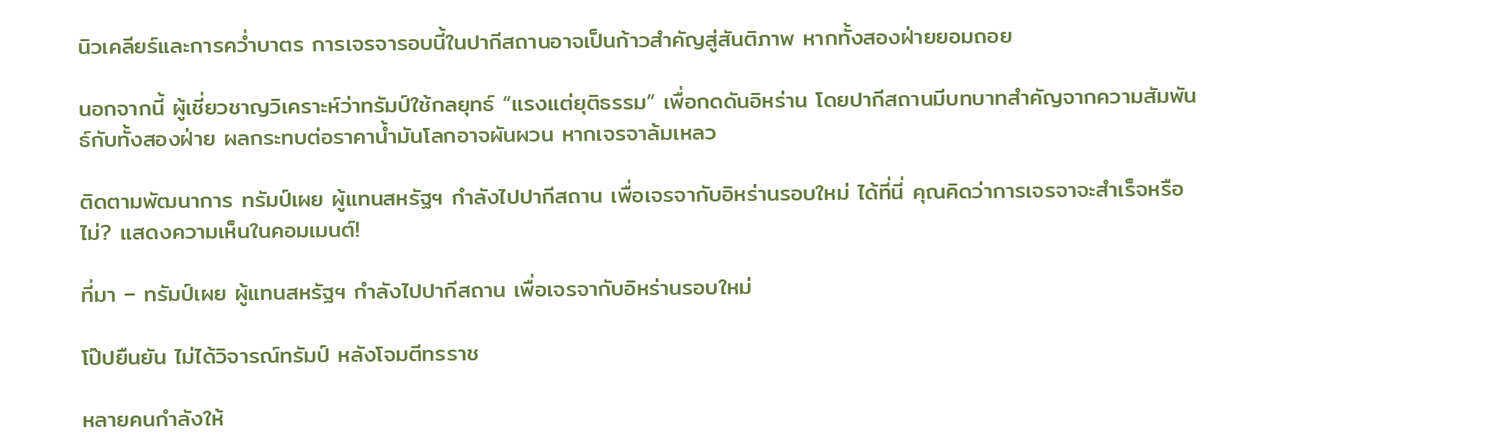นิวเคลียร์และการคว่ำบาตร การเจรจารอบนี้ในปากีสถานอาจเป็นก้าวสำคัญสู่สันติภาพ หากทั้งสองฝ่ายยอมถอย

นอกจากนี้ ผู้เชี่ยวชาญวิเคราะห์ว่าทรัมป์ใช้กลยุทธ์ “แรงแต่ยุติธรรม” เพื่อกดดันอิหร่าน โดยปากีสถานมีบทบาทสำคัญจากความสัมพันธ์กับทั้งสองฝ่าย ผลกระทบต่อราคาน้ำมันโลกอาจผันผวน หากเจรจาล้มเหลว

ติดตามพัฒนาการ ทรัมป์เผย ผู้แทนสหรัฐฯ กำลังไปปากีสถาน เพื่อเจรจากับอิหร่านรอบใหม่ ได้ที่นี่ คุณคิดว่าการเจรจาจะสำเร็จหรือไม่? แสดงความเห็นในคอมเมนต์!

ที่มา – ทรัมป์เผย ผู้แทนสหรัฐฯ กำลังไปปากีสถาน เพื่อเจรจากับอิหร่านรอบใหม่

โป๊ปยืนยัน ไม่ได้วิจารณ์ทรัมป์ หลังโจมตีทรราช

หลายคนกำลังให้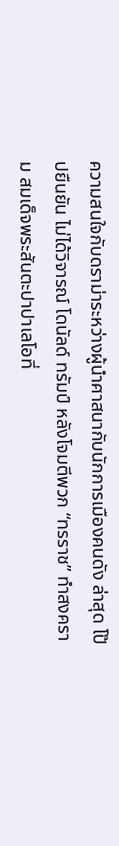ความสนใจกับดราม่าระหว่างผู้นำศาสนากับนักการเมืองคนดัง ล่าสุด โป๊ปยืนยัน ไม่ได้วิจารณ์ โดนัลด์ ทรัมป์ หลังโจมตีพวก “ทรราช” ทำสงคราม สมเด็จพระสันตะปาปาเลโอที่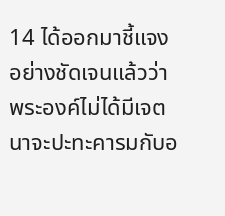14 ได้ออกมาชี้แจงอย่างชัดเจนแล้วว่า พระองค์ไม่ได้มีเจตนาจะปะทะคารมกับอ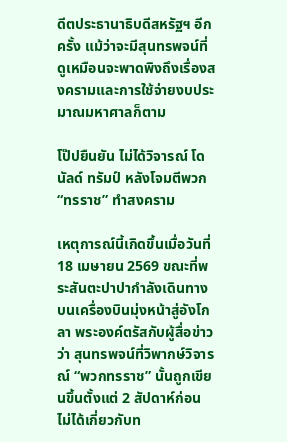ดีตประธานาธิบดีสหรัฐฯ อีกครั้ง แม้ว่าจะมีสุนทรพจน์ที่ดูเหมือนจะพาดพิงถึงเรื่องสงครามและการใช้จ่ายงบประมาณมหาศาลก็ตาม

โป๊ปยืนยัน ไม่ได้วิจารณ์ โดนัลด์ ทรัมป์ หลังโจมตีพวก “ทรราช” ทำสงคราม

เหตุการณ์นี้เกิดขึ้นเมื่อวันที่ 18 เมษายน 2569 ขณะที่พระสันตะปาปากำลังเดินทางบนเครื่องบินมุ่งหน้าสู่อังโกลา พระองค์ตรัสกับผู้สื่อข่าวว่า สุนทรพจน์ที่วิพากษ์วิจารณ์ “พวกทรราช” นั้นถูกเขียนขึ้นตั้งแต่ 2 สัปดาห์ก่อน ไม่ได้เกี่ยวกับท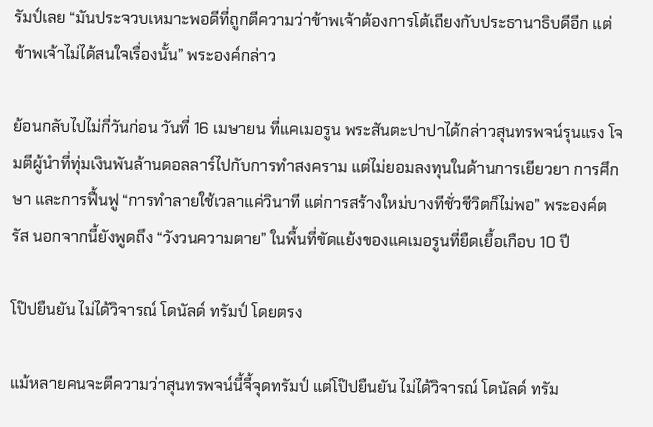รัมป์เลย “มันประจวบเหมาะพอดีที่ถูกตีความว่าข้าพเจ้าต้องการโต้เถียงกับประธานาธิบดีอีก แต่ข้าพเจ้าไม่ได้สนใจเรื่องนั้น” พระองค์กล่าว

ย้อนกลับไปไม่กี่วันก่อน วันที่ 16 เมษายน ที่แคเมอรูน พระสันตะปาปาได้กล่าวสุนทรพจน์รุนแรง โจมตีผู้นำที่ทุ่มเงินพันล้านดอลลาร์ไปกับการทำสงคราม แต่ไม่ยอมลงทุนในด้านการเยียวยา การศึกษา และการฟื้นฟู “การทำลายใช้เวลาแค่วินาที แต่การสร้างใหม่บางทีชั่วชีวิตก็ไม่พอ” พระองค์ตรัส นอกจากนี้ยังพูดถึง “วังวนความตาย” ในพื้นที่ขัดแย้งของแคเมอรูนที่ยืดเยื้อเกือบ 10 ปี

โป๊ปยืนยัน ไม่ได้วิจารณ์ โดนัลด์ ทรัมป์ โดยตรง

แม้หลายคนจะตีความว่าสุนทรพจน์นี้จี้จุดทรัมป์ แต่โป๊ปยืนยัน ไม่ได้วิจารณ์ โดนัลด์ ทรัม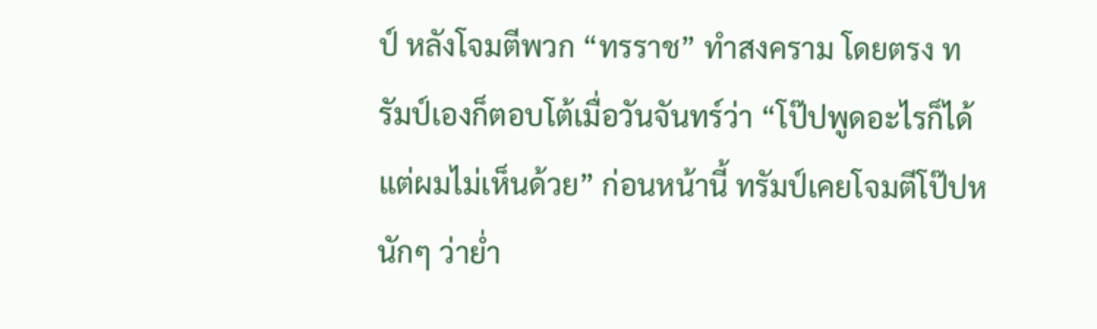ป์ หลังโจมตีพวก “ทรราช” ทำสงคราม โดยตรง ทรัมป์เองก็ตอบโต้เมื่อวันจันทร์ว่า “โป๊ปพูดอะไรก็ได้ แต่ผมไม่เห็นด้วย” ก่อนหน้านี้ ทรัมป์เคยโจมตีโป๊ปหนักๆ ว่าย่ำ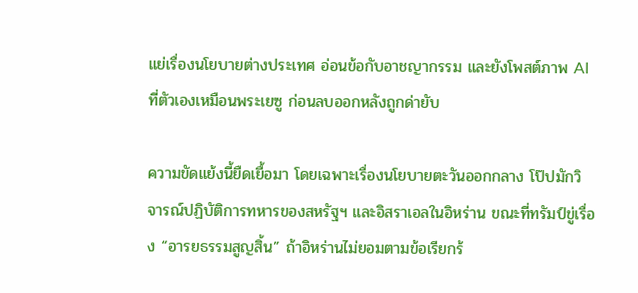แย่เรื่องนโยบายต่างประเทศ อ่อนข้อกับอาชญากรรม และยังโพสต์ภาพ AI ที่ตัวเองเหมือนพระเยซู ก่อนลบออกหลังถูกด่ายับ

ความขัดแย้งนี้ยืดเยื้อมา โดยเฉพาะเรื่องนโยบายตะวันออกกลาง โป๊ปมักวิจารณ์ปฏิบัติการทหารของสหรัฐฯ และอิสราเอลในอิหร่าน ขณะที่ทรัมป์ขู่เรื่อง “อารยธรรมสูญสิ้น” ถ้าอิหร่านไม่ยอมตามข้อเรียกร้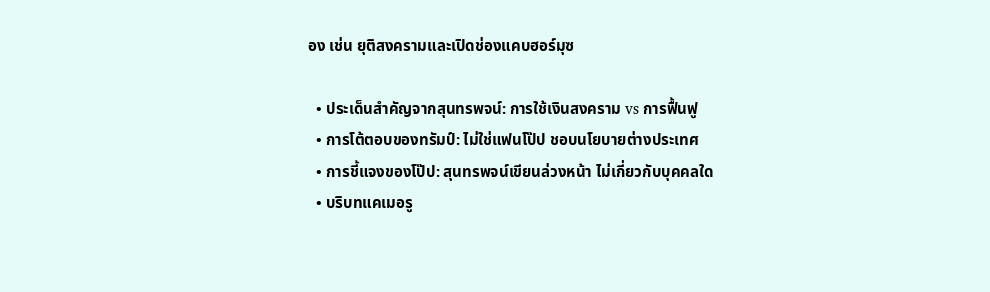อง เช่น ยุติสงครามและเปิดช่องแคบฮอร์มุซ

  • ประเด็นสำคัญจากสุนทรพจน์: การใช้เงินสงคราม vs การฟื้นฟู
  • การโต้ตอบของทรัมป์: ไม่ใช่แฟนโป๊ป ชอบนโยบายต่างประเทศ
  • การชี้แจงของโป๊ป: สุนทรพจน์เขียนล่วงหน้า ไม่เกี่ยวกับบุคคลใด
  • บริบทแคเมอรู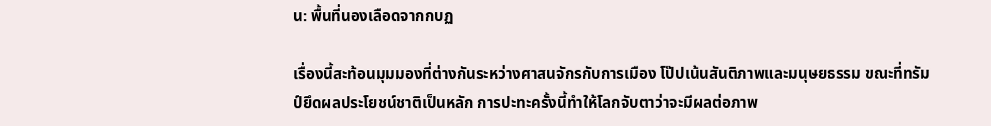น: พื้นที่นองเลือดจากกบฏ

เรื่องนี้สะท้อนมุมมองที่ต่างกันระหว่างศาสนจักรกับการเมือง โป๊ปเน้นสันติภาพและมนุษยธรรม ขณะที่ทรัมป์ยึดผลประโยชน์ชาติเป็นหลัก การปะทะครั้งนี้ทำให้โลกจับตาว่าจะมีผลต่อภาพ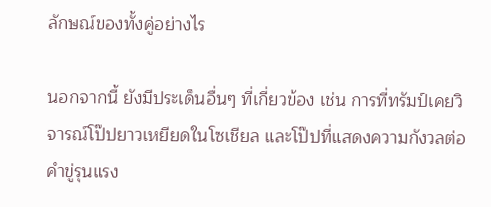ลักษณ์ของทั้งคู่อย่างไร

นอกจากนี้ ยังมีประเด็นอื่นๆ ที่เกี่ยวข้อง เช่น การที่ทรัมป์เคยวิจารณ์โป๊ปยาวเหยียดในโซเชียล และโป๊ปที่แสดงความกังวลต่อคำขู่รุนแรง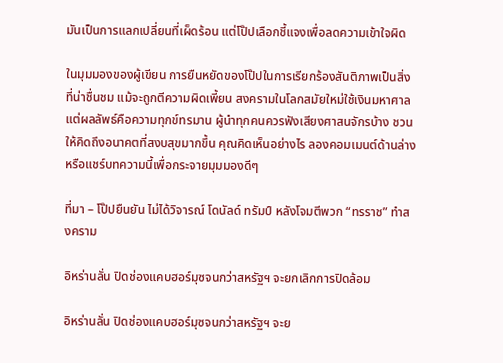มันเป็นการแลกเปลี่ยนที่เผ็ดร้อน แต่โป๊ปเลือกชี้แจงเพื่อลดความเข้าใจผิด

ในมุมมองของผู้เขียน การยืนหยัดของโป๊ปในการเรียกร้องสันติภาพเป็นสิ่งที่น่าชื่นชม แม้จะถูกตีความผิดเพี้ยน สงครามในโลกสมัยใหม่ใช้เงินมหาศาลแต่ผลลัพธ์คือความทุกข์ทรมาน ผู้นำทุกคนควรฟังเสียงศาสนจักรบ้าง ชวนให้คิดถึงอนาคตที่สงบสุขมากขึ้น คุณคิดเห็นอย่างไร ลองคอมเมนต์ด้านล่าง หรือแชร์บทความนี้เพื่อกระจายมุมมองดีๆ

ที่มา – โป๊ปยืนยัน ไม่ได้วิจารณ์ โดนัลด์ ทรัมป์ หลังโจมตีพวก “ทรราช” ทำสงคราม

อิหร่านลั่น ปิดช่องแคบฮอร์มุซจนกว่าสหรัฐฯ จะยกเลิกการปิดล้อม

อิหร่านลั่น ปิดช่องแคบฮอร์มุซจนกว่าสหรัฐฯ จะย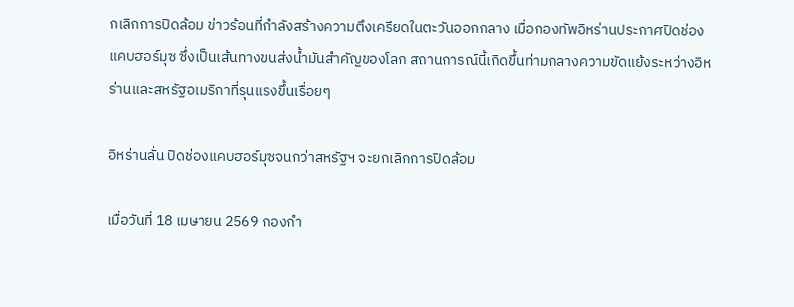กเลิกการปิดล้อม ข่าวร้อนที่กำลังสร้างความตึงเครียดในตะวันออกกลาง เมื่อกองทัพอิหร่านประกาศปิดช่องแคบฮอร์มุซ ซึ่งเป็นเส้นทางขนส่งน้ำมันสำคัญของโลก สถานการณ์นี้เกิดขึ้นท่ามกลางความขัดแย้งระหว่างอิหร่านและสหรัฐอเมริกาที่รุนแรงขึ้นเรื่อยๆ

อิหร่านลั่น ปิดช่องแคบฮอร์มุซจนกว่าสหรัฐฯ จะยกเลิกการปิดล้อม

เมื่อวันที่ 18 เมษายน 2569 กองกำ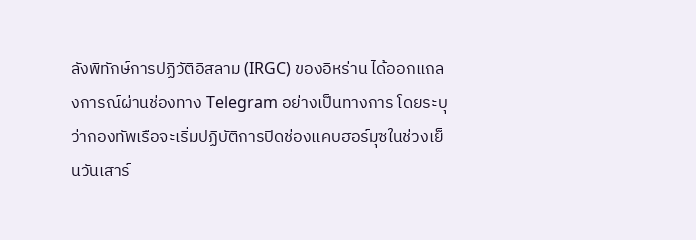ลังพิทักษ์การปฏิวัติอิสลาม (IRGC) ของอิหร่าน ได้ออกแถลงการณ์ผ่านช่องทาง Telegram อย่างเป็นทางการ โดยระบุว่ากองทัพเรือจะเริ่มปฏิบัติการปิดช่องแคบฮอร์มุซในช่วงเย็นวันเสาร์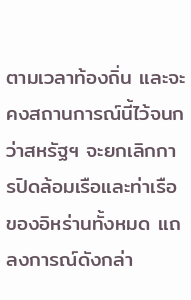ตามเวลาท้องถิ่น และจะคงสถานการณ์นี้ไว้จนกว่าสหรัฐฯ จะยกเลิกการปิดล้อมเรือและท่าเรือของอิหร่านทั้งหมด แถลงการณ์ดังกล่า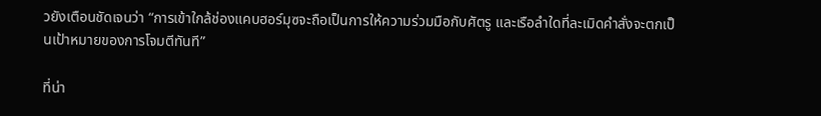วยังเตือนชัดเจนว่า “การเข้าใกล้ช่องแคบฮอร์มุซจะถือเป็นการให้ความร่วมมือกับศัตรู และเรือลำใดที่ละเมิดคำสั่งจะตกเป็นเป้าหมายของการโจมตีทันที”

ที่น่า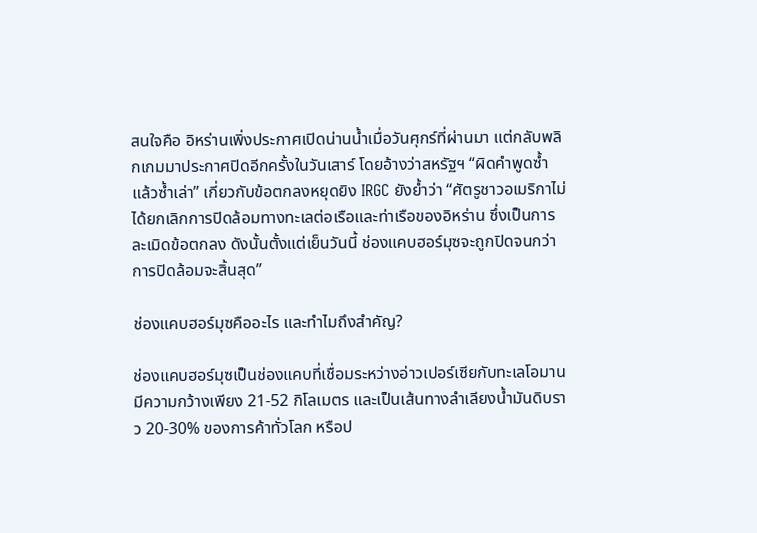สนใจคือ อิหร่านเพิ่งประกาศเปิดน่านน้ำเมื่อวันศุกร์ที่ผ่านมา แต่กลับพลิกเกมมาประกาศปิดอีกครั้งในวันเสาร์ โดยอ้างว่าสหรัฐฯ “ผิดคำพูดซ้ำแล้วซ้ำเล่า” เกี่ยวกับข้อตกลงหยุดยิง IRGC ยังย้ำว่า “ศัตรูชาวอเมริกาไม่ได้ยกเลิกการปิดล้อมทางทะเลต่อเรือและท่าเรือของอิหร่าน ซึ่งเป็นการละเมิดข้อตกลง ดังนั้นตั้งแต่เย็นวันนี้ ช่องแคบฮอร์มุซจะถูกปิดจนกว่าการปิดล้อมจะสิ้นสุด”

ช่องแคบฮอร์มุซคืออะไร และทำไมถึงสำคัญ?

ช่องแคบฮอร์มุซเป็นช่องแคบที่เชื่อมระหว่างอ่าวเปอร์เซียกับทะเลโอมาน มีความกว้างเพียง 21-52 กิโลเมตร และเป็นเส้นทางลำเลียงน้ำมันดิบราว 20-30% ของการค้าทั่วโลก หรือป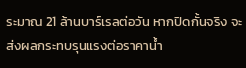ระมาณ 21 ล้านบาร์เรลต่อวัน หากปิดกั้นจริง จะส่งผลกระทบรุนแรงต่อราคาน้ำ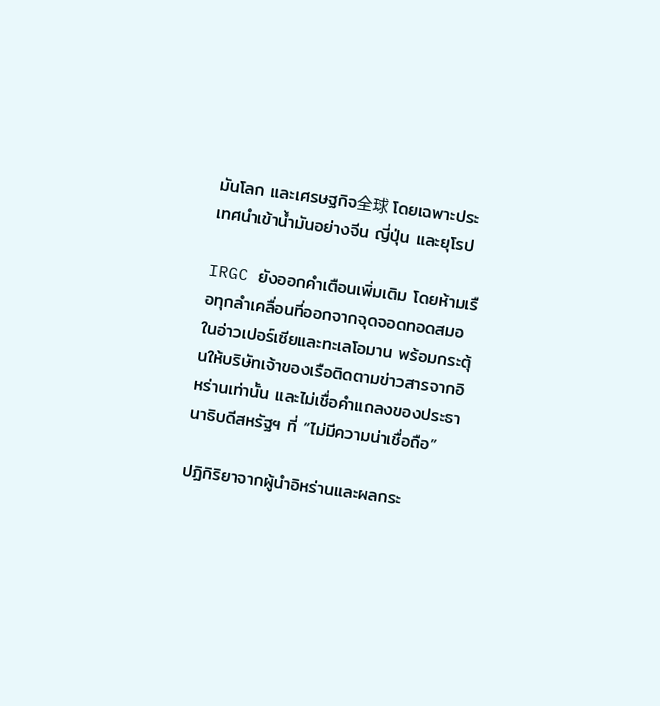มันโลก และเศรษฐกิจ全球 โดยเฉพาะประเทศนำเข้าน้ำมันอย่างจีน ญี่ปุ่น และยุโรป

IRGC ยังออกคำเตือนเพิ่มเติม โดยห้ามเรือทุกลำเคลื่อนที่ออกจากจุดจอดทอดสมอในอ่าวเปอร์เซียและทะเลโอมาน พร้อมกระตุ้นให้บริษัทเจ้าของเรือติดตามข่าวสารจากอิหร่านเท่านั้น และไม่เชื่อคำแถลงของประธานาธิบดีสหรัฐฯ ที่ “ไม่มีความน่าเชื่อถือ”

ปฏิกิริยาจากผู้นำอิหร่านและผลกระ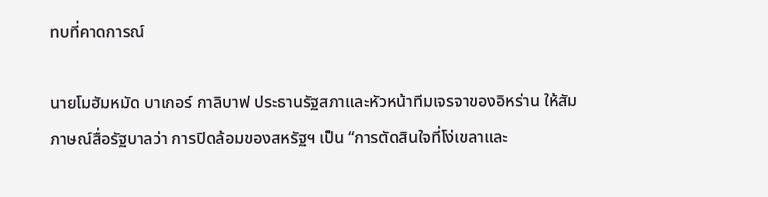ทบที่คาดการณ์

นายโมฮัมหมัด บาเกอร์ กาลิบาฟ ประธานรัฐสภาและหัวหน้าทีมเจรจาของอิหร่าน ให้สัมภาษณ์สื่อรัฐบาลว่า การปิดล้อมของสหรัฐฯ เป็น “การตัดสินใจที่โง่เขลาและ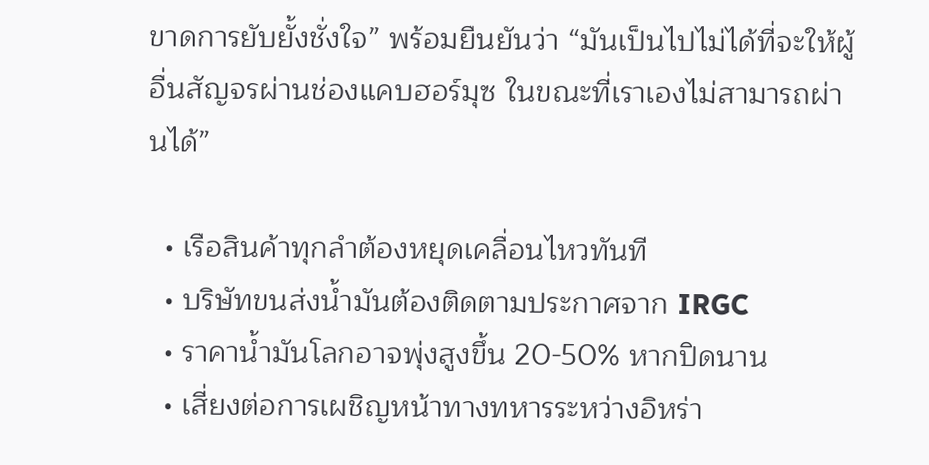ขาดการยับยั้งชั่งใจ” พร้อมยืนยันว่า “มันเป็นไปไม่ได้ที่จะให้ผู้อื่นสัญจรผ่านช่องแคบฮอร์มุซ ในขณะที่เราเองไม่สามารถผ่านได้”

  • เรือสินค้าทุกลำต้องหยุดเคลื่อนไหวทันที
  • บริษัทขนส่งน้ำมันต้องติดตามประกาศจาก IRGC
  • ราคาน้ำมันโลกอาจพุ่งสูงขึ้น 20-50% หากปิดนาน
  • เสี่ยงต่อการเผชิญหน้าทางทหารระหว่างอิหร่า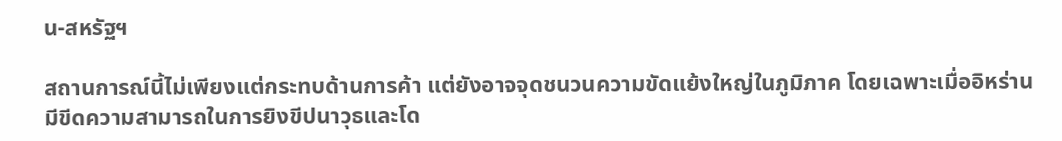น-สหรัฐฯ

สถานการณ์นี้ไม่เพียงแต่กระทบด้านการค้า แต่ยังอาจจุดชนวนความขัดแย้งใหญ่ในภูมิภาค โดยเฉพาะเมื่ออิหร่านมีขีดความสามารถในการยิงขีปนาวุธและโด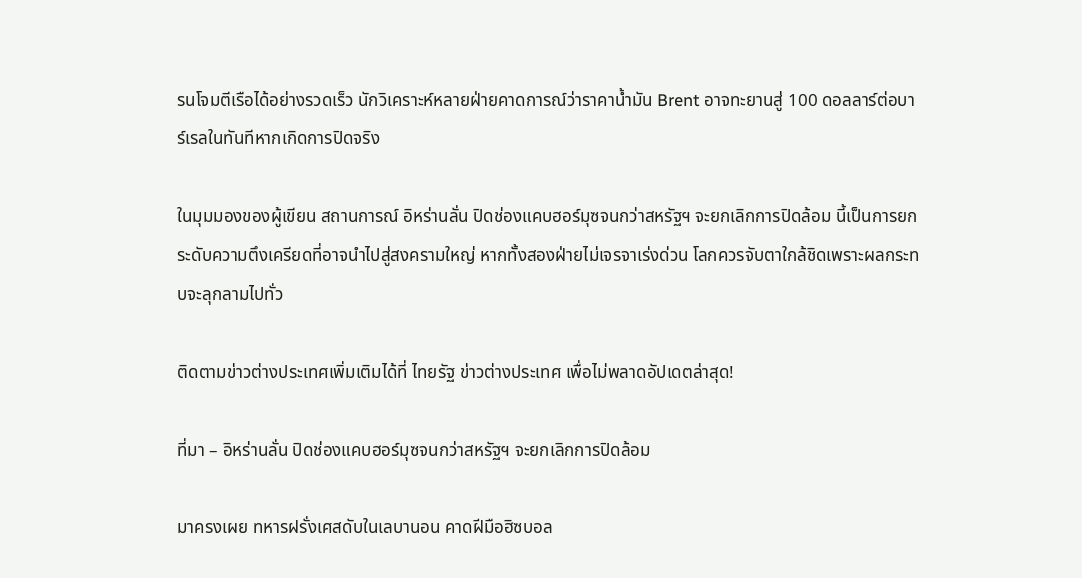รนโจมตีเรือได้อย่างรวดเร็ว นักวิเคราะห์หลายฝ่ายคาดการณ์ว่าราคาน้ำมัน Brent อาจทะยานสู่ 100 ดอลลาร์ต่อบาร์เรลในทันทีหากเกิดการปิดจริง

ในมุมมองของผู้เขียน สถานการณ์ อิหร่านลั่น ปิดช่องแคบฮอร์มุซจนกว่าสหรัฐฯ จะยกเลิกการปิดล้อม นี้เป็นการยกระดับความตึงเครียดที่อาจนำไปสู่สงครามใหญ่ หากทั้งสองฝ่ายไม่เจรจาเร่งด่วน โลกควรจับตาใกล้ชิดเพราะผลกระทบจะลุกลามไปทั่ว

ติดตามข่าวต่างประเทศเพิ่มเติมได้ที่ ไทยรัฐ ข่าวต่างประเทศ เพื่อไม่พลาดอัปเดตล่าสุด!

ที่มา – อิหร่านลั่น ปิดช่องแคบฮอร์มุซจนกว่าสหรัฐฯ จะยกเลิกการปิดล้อม

มาครงเผย ทหารฝรั่งเศสดับในเลบานอน คาดฝีมือฮิซบอล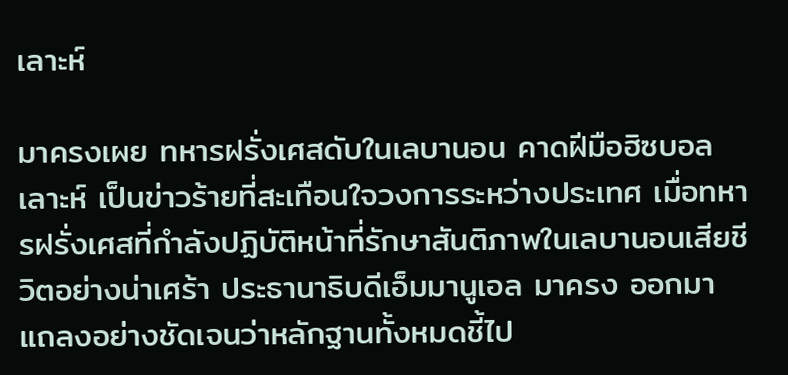เลาะห์

มาครงเผย ทหารฝรั่งเศสดับในเลบานอน คาดฝีมือฮิซบอลเลาะห์ เป็นข่าวร้ายที่สะเทือนใจวงการระหว่างประเทศ เมื่อทหารฝรั่งเศสที่กำลังปฏิบัติหน้าที่รักษาสันติภาพในเลบานอนเสียชีวิตอย่างน่าเศร้า ประธานาธิบดีเอ็มมานูเอล มาครง ออกมาแถลงอย่างชัดเจนว่าหลักฐานทั้งหมดชี้ไป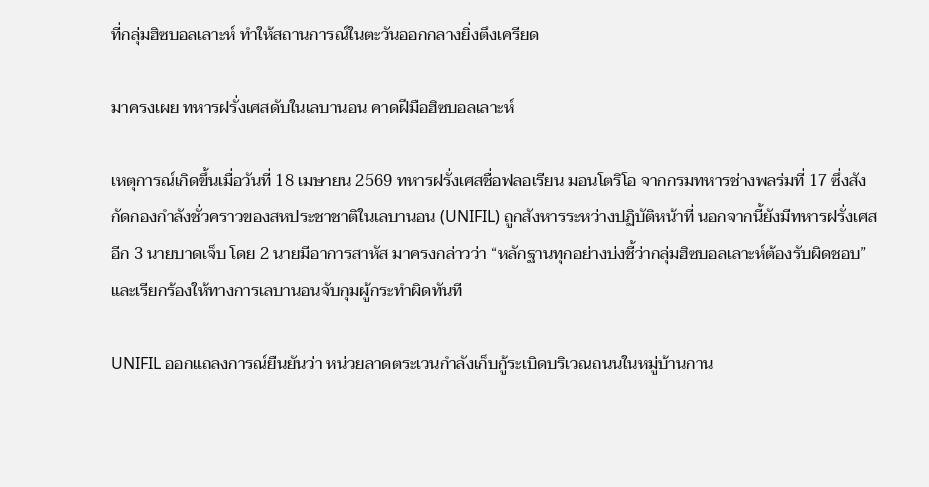ที่กลุ่มฮิซบอลเลาะห์ ทำให้สถานการณ์ในตะวันออกกลางยิ่งตึงเครียด

มาครงเผย ทหารฝรั่งเศสดับในเลบานอน คาดฝีมือฮิซบอลเลาะห์

เหตุการณ์เกิดขึ้นเมื่อวันที่ 18 เมษายน 2569 ทหารฝรั่งเศสชื่อฟลอเรียน มอนโตริโอ จากกรมทหารช่างพลร่มที่ 17 ซึ่งสังกัดกองกำลังชั่วคราวของสหประชาชาติในเลบานอน (UNIFIL) ถูกสังหารระหว่างปฏิบัติหน้าที่ นอกจากนี้ยังมีทหารฝรั่งเศสอีก 3 นายบาดเจ็บ โดย 2 นายมีอาการสาหัส มาครงกล่าวว่า “หลักฐานทุกอย่างบ่งชี้ว่ากลุ่มฮิซบอลเลาะห์ต้องรับผิดชอบ” และเรียกร้องให้ทางการเลบานอนจับกุมผู้กระทำผิดทันที

UNIFIL ออกแถลงการณ์ยืนยันว่า หน่วยลาดตระเวนกำลังเก็บกู้ระเบิดบริเวณถนนในหมู่บ้านกาน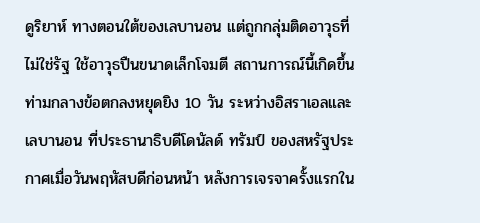ดูริยาห์ ทางตอนใต้ของเลบานอน แต่ถูกกลุ่มติดอาวุธที่ไม่ใช่รัฐ ใช้อาวุธปืนขนาดเล็กโจมตี สถานการณ์นี้เกิดขึ้นท่ามกลางข้อตกลงหยุดยิง 10 วัน ระหว่างอิสราเอลและเลบานอน ที่ประธานาธิบดีโดนัลด์ ทรัมป์ ของสหรัฐประกาศเมื่อวันพฤหัสบดีก่อนหน้า หลังการเจรจาครั้งแรกใน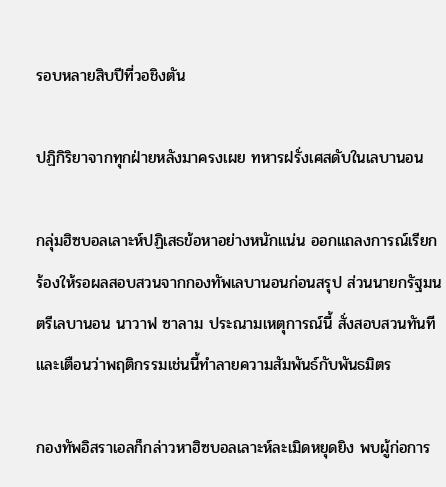รอบหลายสิบปีที่วอชิงตัน

ปฏิกิริยาจากทุกฝ่ายหลังมาครงเผย ทหารฝรั่งเศสดับในเลบานอน

กลุ่มฮิซบอลเลาะห์ปฏิเสธข้อหาอย่างหนักแน่น ออกแถลงการณ์เรียกร้องให้รอผลสอบสวนจากกองทัพเลบานอนก่อนสรุป ส่วนนายกรัฐมนตรีเลบานอน นาวาฟ ซาลาม ประณามเหตุการณ์นี้ สั่งสอบสวนทันที และเตือนว่าพฤติกรรมเช่นนี้ทำลายความสัมพันธ์กับพันธมิตร

กองทัพอิสราเอลก็กล่าวหาฮิซบอลเลาะห์ละเมิดหยุดยิง พบผู้ก่อการ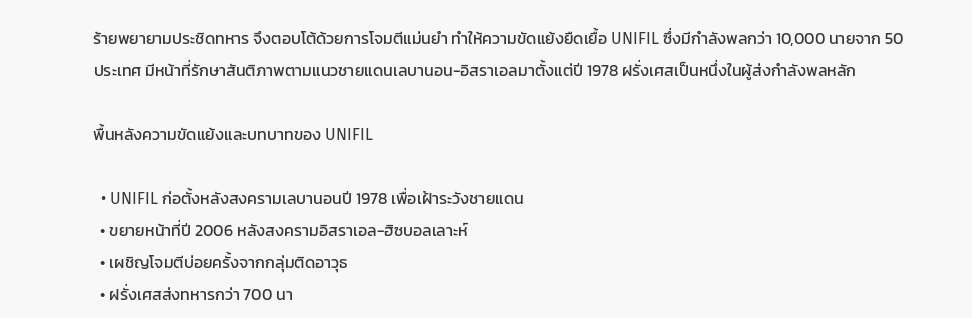ร้ายพยายามประชิดทหาร จึงตอบโต้ด้วยการโจมตีแม่นยำ ทำให้ความขัดแย้งยืดเยื้อ UNIFIL ซึ่งมีกำลังพลกว่า 10,000 นายจาก 50 ประเทศ มีหน้าที่รักษาสันติภาพตามแนวชายแดนเลบานอน-อิสราเอลมาตั้งแต่ปี 1978 ฝรั่งเศสเป็นหนึ่งในผู้ส่งกำลังพลหลัก

พื้นหลังความขัดแย้งและบทบาทของ UNIFIL

  • UNIFIL ก่อตั้งหลังสงครามเลบานอนปี 1978 เพื่อเฝ้าระวังชายแดน
  • ขยายหน้าที่ปี 2006 หลังสงครามอิสราเอล-ฮิซบอลเลาะห์
  • เผชิญโจมตีบ่อยครั้งจากกลุ่มติดอาวุธ
  • ฝรั่งเศสส่งทหารกว่า 700 นา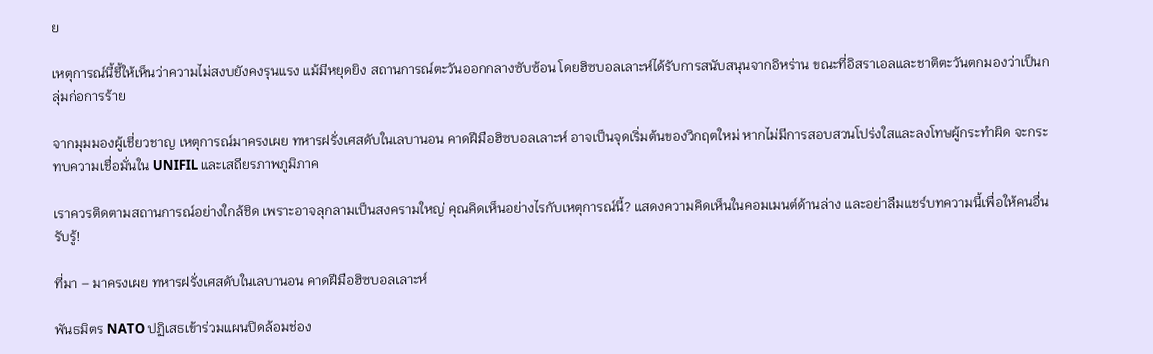ย

เหตุการณ์นี้ชี้ให้เห็นว่าความไม่สงบยังคงรุนแรง แม้มีหยุดยิง สถานการณ์ตะวันออกกลางซับซ้อน โดยฮิซบอลเลาะห์ได้รับการสนับสนุนจากอิหร่าน ขณะที่อิสราเอลและชาติตะวันตกมองว่าเป็นกลุ่มก่อการร้าย

จากมุมมองผู้เชี่ยวชาญ เหตุการณ์มาครงเผย ทหารฝรั่งเศสดับในเลบานอน คาดฝีมือฮิซบอลเลาะห์ อาจเป็นจุดเริ่มต้นของวิกฤตใหม่ หากไม่มีการสอบสวนโปร่งใสและลงโทษผู้กระทำผิด จะกระทบความเชื่อมั่นใน UNIFIL และเสถียรภาพภูมิภาค

เราควรติดตามสถานการณ์อย่างใกล้ชิด เพราะอาจลุกลามเป็นสงครามใหญ่ คุณคิดเห็นอย่างไรกับเหตุการณ์นี้? แสดงความคิดเห็นในคอมเมนต์ด้านล่าง และอย่าลืมแชร์บทความนี้เพื่อให้คนอื่นรับรู้!

ที่มา – มาครงเผย ทหารฝรั่งเศสดับในเลบานอน คาดฝีมือฮิซบอลเลาะห์

พันธมิตร NATO ปฏิเสธเข้าร่วมแผนปิดล้อมช่อง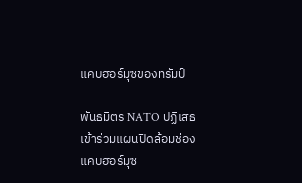แคบฮอร์มุซของทรัมป์

พันธมิตร NATO ปฏิเสธเข้าร่วมแผนปิดล้อมช่องแคบฮอร์มุซ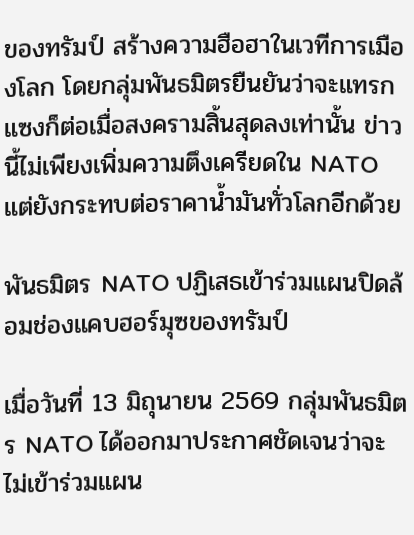ของทรัมป์ สร้างความฮือฮาในเวทีการเมืองโลก โดยกลุ่มพันธมิตรยืนยันว่าจะแทรกแซงก็ต่อเมื่อสงครามสิ้นสุดลงเท่านั้น ข่าวนี้ไม่เพียงเพิ่มความตึงเครียดใน NATO แต่ยังกระทบต่อราคาน้ำมันทั่วโลกอีกด้วย

พันธมิตร NATO ปฏิเสธเข้าร่วมแผนปิดล้อมช่องแคบฮอร์มุซของทรัมป์

เมื่อวันที่ 13 มิถุนายน 2569 กลุ่มพันธมิตร NATO ได้ออกมาประกาศชัดเจนว่าจะไม่เข้าร่วมแผน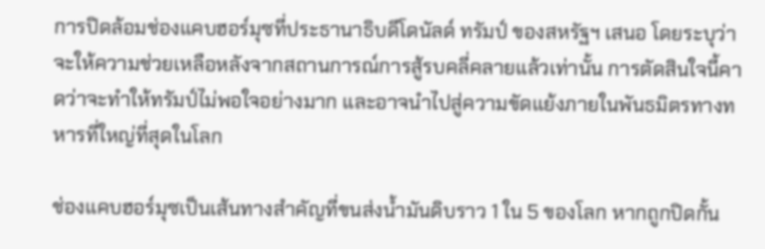การปิดล้อมช่องแคบฮอร์มุซที่ประธานาธิบดีโดนัลด์ ทรัมป์ ของสหรัฐฯ เสนอ โดยระบุว่าจะให้ความช่วยเหลือหลังจากสถานการณ์การสู้รบคลี่คลายแล้วเท่านั้น การตัดสินใจนี้คาดว่าจะทำให้ทรัมป์ไม่พอใจอย่างมาก และอาจนำไปสู่ความขัดแย้งภายในพันธมิตรทางทหารที่ใหญ่ที่สุดในโลก

ช่องแคบฮอร์มุซเป็นเส้นทางสำคัญที่ขนส่งน้ำมันดิบราว 1 ใน 5 ของโลก หากถูกปิดกั้น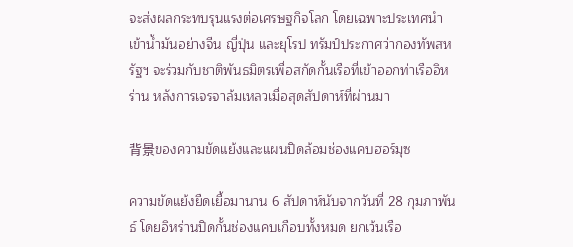จะส่งผลกระทบรุนแรงต่อเศรษฐกิจโลก โดยเฉพาะประเทศนำเข้าน้ำมันอย่างจีน ญี่ปุ่น และยุโรป ทรัมป์ประกาศว่ากองทัพสหรัฐฯ จะร่วมกับชาติพันธมิตรเพื่อสกัดกั้นเรือที่เข้าออกท่าเรืออิหร่าน หลังการเจรจาล้มเหลวเมื่อสุดสัปดาห์ที่ผ่านมา

背景ของความขัดแย้งและแผนปิดล้อมช่องแคบฮอร์มุซ

ความขัดแย้งยืดเยื้อมานาน 6 สัปดาห์นับจากวันที่ 28 กุมภาพันธ์ โดยอิหร่านปิดกั้นช่องแคบเกือบทั้งหมด ยกเว้นเรือ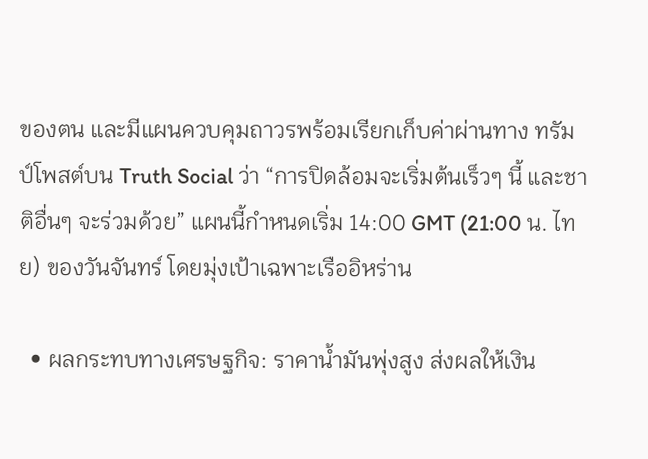ของตน และมีแผนควบคุมถาวรพร้อมเรียกเก็บค่าผ่านทาง ทรัมป์โพสต์บน Truth Social ว่า “การปิดล้อมจะเริ่มต้นเร็วๆ นี้ และชาติอื่นๆ จะร่วมด้วย” แผนนี้กำหนดเริ่ม 14:00 GMT (21:00 น. ไทย) ของวันจันทร์ โดยมุ่งเป้าเฉพาะเรืออิหร่าน

  • ผลกระทบทางเศรษฐกิจ: ราคาน้ำมันพุ่งสูง ส่งผลให้เงิน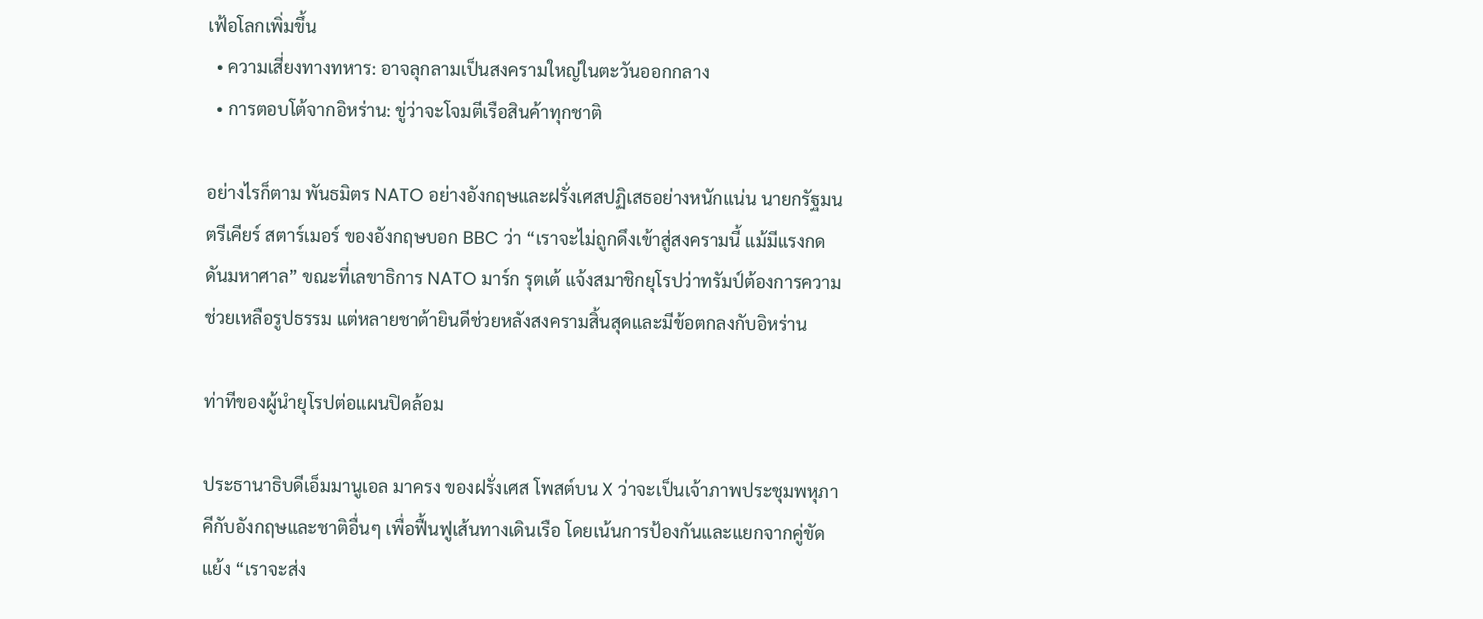เฟ้อโลกเพิ่มขึ้น
  • ความเสี่ยงทางทหาร: อาจลุกลามเป็นสงครามใหญ่ในตะวันออกกลาง
  • การตอบโต้จากอิหร่าน: ขู่ว่าจะโจมตีเรือสินค้าทุกชาติ

อย่างไรก็ตาม พันธมิตร NATO อย่างอังกฤษและฝรั่งเศสปฏิเสธอย่างหนักแน่น นายกรัฐมนตรีเคียร์ สตาร์เมอร์ ของอังกฤษบอก BBC ว่า “เราจะไม่ถูกดึงเข้าสู่สงครามนี้ แม้มีแรงกดดันมหาศาล” ขณะที่เลขาธิการ NATO มาร์ก รุตเต้ แจ้งสมาชิกยุโรปว่าทรัมป์ต้องการความช่วยเหลือรูปธรรม แต่หลายชาต้ายินดีช่วยหลังสงครามสิ้นสุดและมีข้อตกลงกับอิหร่าน

ท่าทีของผู้นำยุโรปต่อแผนปิดล้อม

ประธานาธิบดีเอ็มมานูเอล มาครง ของฝรั่งเศส โพสต์บน X ว่าจะเป็นเจ้าภาพประชุมพหุภาคีกับอังกฤษและชาติอื่นๆ เพื่อฟื้นฟูเส้นทางเดินเรือ โดยเน้นการป้องกันและแยกจากคู่ขัดแย้ง “เราจะส่ง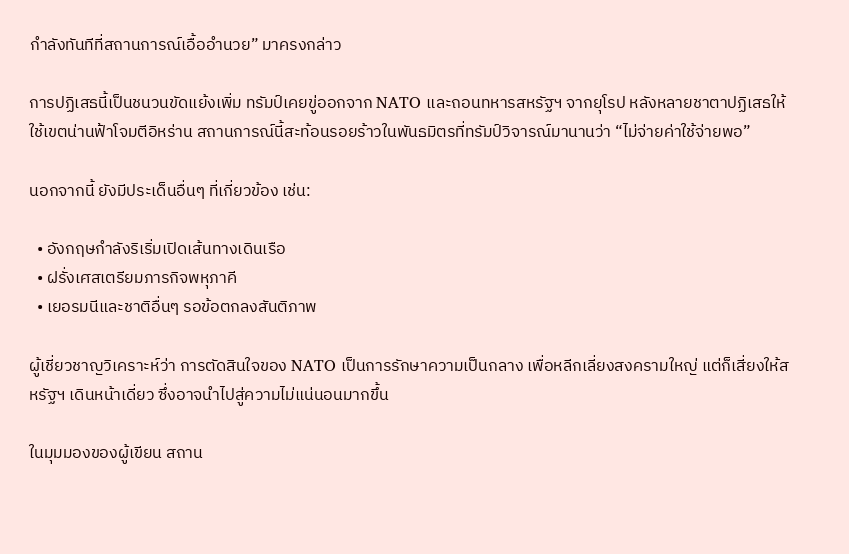กำลังทันทีที่สถานการณ์เอื้ออำนวย” มาครงกล่าว

การปฏิเสธนี้เป็นชนวนขัดแย้งเพิ่ม ทรัมป์เคยขู่ออกจาก NATO และถอนทหารสหรัฐฯ จากยุโรป หลังหลายชาตาปฏิเสธให้ใช้เขตน่านฟ้าโจมตีอิหร่าน สถานการณ์นี้สะท้อนรอยร้าวในพันธมิตรที่ทรัมป์วิจารณ์มานานว่า “ไม่จ่ายค่าใช้จ่ายพอ”

นอกจากนี้ ยังมีประเด็นอื่นๆ ที่เกี่ยวข้อง เช่น:

  • อังกฤษกำลังริเริ่มเปิดเส้นทางเดินเรือ
  • ฝรั่งเศสเตรียมภารกิจพหุภาคี
  • เยอรมนีและชาติอื่นๆ รอข้อตกลงสันติภาพ

ผู้เชี่ยวชาญวิเคราะห์ว่า การตัดสินใจของ NATO เป็นการรักษาความเป็นกลาง เพื่อหลีกเลี่ยงสงครามใหญ่ แต่ก็เสี่ยงให้สหรัฐฯ เดินหน้าเดี่ยว ซึ่งอาจนำไปสู่ความไม่แน่นอนมากขึ้น

ในมุมมองของผู้เขียน สถาน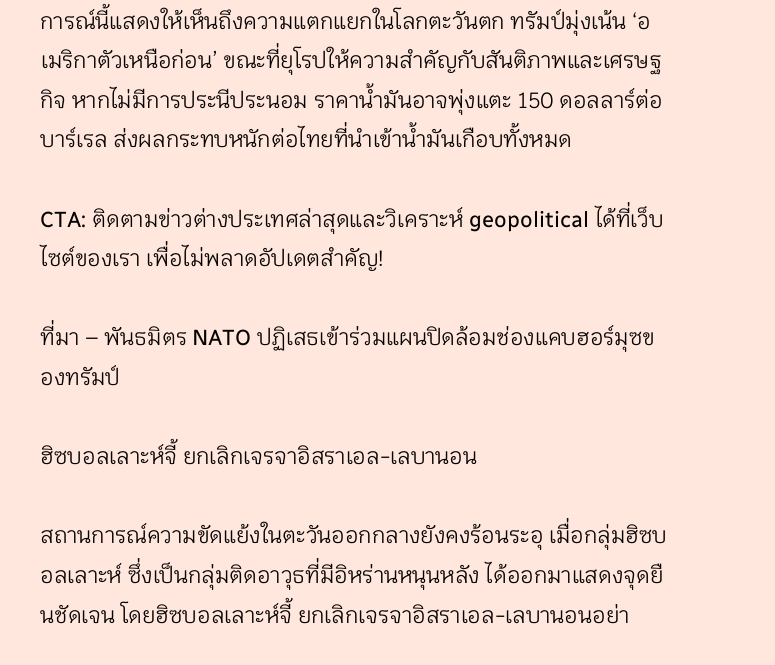การณ์นี้แสดงให้เห็นถึงความแตกแยกในโลกตะวันตก ทรัมป์มุ่งเน้น ‘อเมริกาตัวเหนือก่อน’ ขณะที่ยุโรปให้ความสำคัญกับสันติภาพและเศรษฐกิจ หากไม่มีการประนีประนอม ราคาน้ำมันอาจพุ่งแตะ 150 ดอลลาร์ต่อบาร์เรล ส่งผลกระทบหนักต่อไทยที่นำเข้าน้ำมันเกือบทั้งหมด

CTA: ติดตามข่าวต่างประเทศล่าสุดและวิเคราะห์ geopolitical ได้ที่เว็บไซต์ของเรา เพื่อไม่พลาดอัปเดตสำคัญ!

ที่มา – พันธมิตร NATO ปฏิเสธเข้าร่วมแผนปิดล้อมช่องแคบฮอร์มุซของทรัมป์

ฮิซบอลเลาะห์จี้ ยกเลิกเจรจาอิสราเอล-เลบานอน

สถานการณ์ความขัดแย้งในตะวันออกกลางยังคงร้อนระอุ เมื่อกลุ่มฮิซบอลเลาะห์ ซึ่งเป็นกลุ่มติดอาวุธที่มีอิหร่านหนุนหลัง ได้ออกมาแสดงจุดยืนชัดเจน โดยฮิซบอลเลาะห์จี้ ยกเลิกเจรจาอิสราเอล-เลบานอนอย่า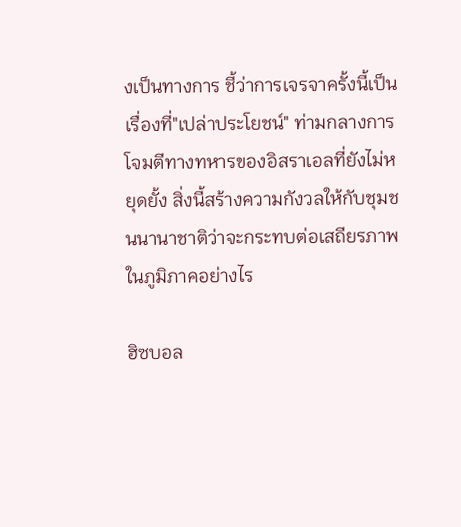งเป็นทางการ ชี้ว่าการเจรจาครั้งนี้เป็นเรื่องที่"เปล่าประโยชน์" ท่ามกลางการโจมตีทางทหารของอิสราเอลที่ยังไม่หยุดยั้ง สิ่งนี้สร้างความกังวลให้กับชุมชนนานาชาติว่าจะกระทบต่อเสถียรภาพในภูมิภาคอย่างไร

ฮิซบอล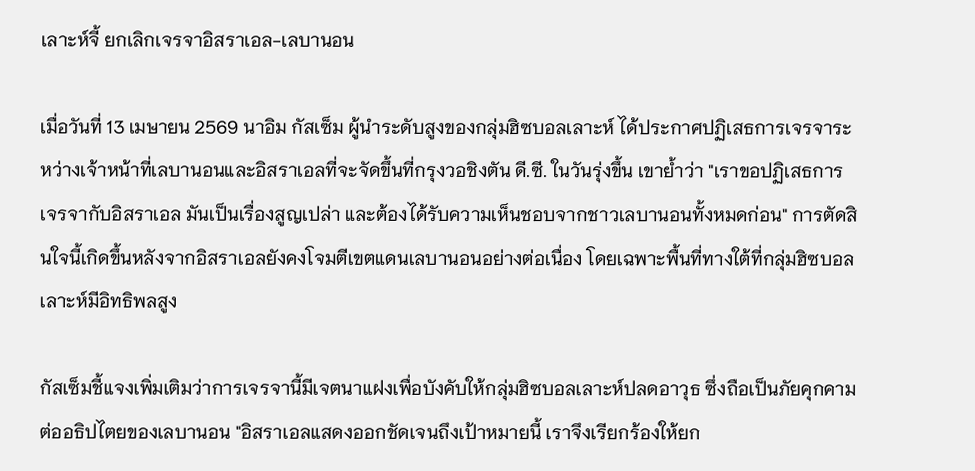เลาะห์จี้ ยกเลิกเจรจาอิสราเอล-เลบานอน

เมื่อวันที่ 13 เมษายน 2569 นาอิม กัสเซ็ม ผู้นำระดับสูงของกลุ่มฮิซบอลเลาะห์ ได้ประกาศปฏิเสธการเจรจาระหว่างเจ้าหน้าที่เลบานอนและอิสราเอลที่จะจัดขึ้นที่กรุงวอชิงตัน ดี.ซี. ในวันรุ่งขึ้น เขาย้ำว่า "เราขอปฏิเสธการเจรจากับอิสราเอล มันเป็นเรื่องสูญเปล่า และต้องได้รับความเห็นชอบจากชาวเลบานอนทั้งหมดก่อน" การตัดสินใจนี้เกิดขึ้นหลังจากอิสราเอลยังคงโจมตีเขตแดนเลบานอนอย่างต่อเนื่อง โดยเฉพาะพื้นที่ทางใต้ที่กลุ่มฮิซบอลเลาะห์มีอิทธิพลสูง

กัสเซ็มชี้แจงเพิ่มเติมว่าการเจรจานี้มีเจตนาแฝงเพื่อบังคับให้กลุ่มฮิซบอลเลาะห์ปลดอาวุธ ซึ่งถือเป็นภัยคุกคามต่ออธิปไตยของเลบานอน "อิสราเอลแสดงออกชัดเจนถึงเป้าหมายนี้ เราจึงเรียกร้องให้ยก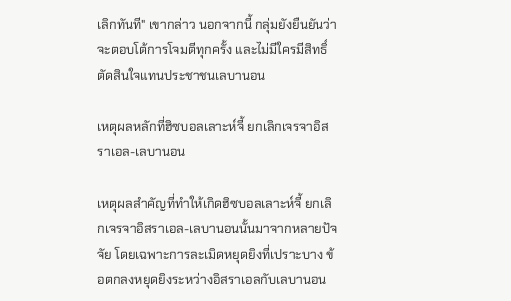เลิกทันที" เขากล่าว นอกจากนี้ กลุ่มยังยืนยันว่าจะตอบโต้การโจมตีทุกครั้ง และไม่มีใครมีสิทธิ์ตัดสินใจแทนประชาชนเลบานอน

เหตุผลหลักที่ฮิซบอลเลาะห์จี้ ยกเลิกเจรจาอิสราเอล-เลบานอน

เหตุผลสำคัญที่ทำให้เกิดฮิซบอลเลาะห์จี้ ยกเลิกเจรจาอิสราเอล-เลบานอนนั้นมาจากหลายปัจจัย โดยเฉพาะการละเมิดหยุดยิงที่เปราะบาง ข้อตกลงหยุดยิงระหว่างอิสราเอลกับเลบานอน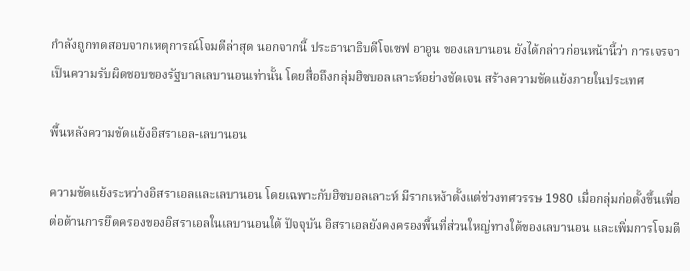กำลังถูกทดสอบจากเหตุการณ์โจมตีล่าสุด นอกจากนี้ ประธานาธิบดีโจเซฟ อาอูน ของเลบานอน ยังได้กล่าวก่อนหน้านี้ว่า การเจรจาเป็นความรับผิดชอบของรัฐบาลเลบานอนเท่านั้น โดยสื่อถึงกลุ่มฮิซบอลเลาะห์อย่างชัดเจน สร้างความขัดแย้งภายในประเทศ

พื้นหลังความขัดแย้งอิสราเอล-เลบานอน

ความขัดแย้งระหว่างอิสราเอลและเลบานอน โดยเฉพาะกับฮิซบอลเลาะห์ มีรากเหง้าตั้งแต่ช่วงทศวรรษ 1980 เมื่อกลุ่มก่อตั้งขึ้นเพื่อต่อต้านการยึดครองของอิสราเอลในเลบานอนใต้ ปัจจุบัน อิสราเอลยังคงครองพื้นที่ส่วนใหญ่ทางใต้ของเลบานอน และเพิ่มการโจมตี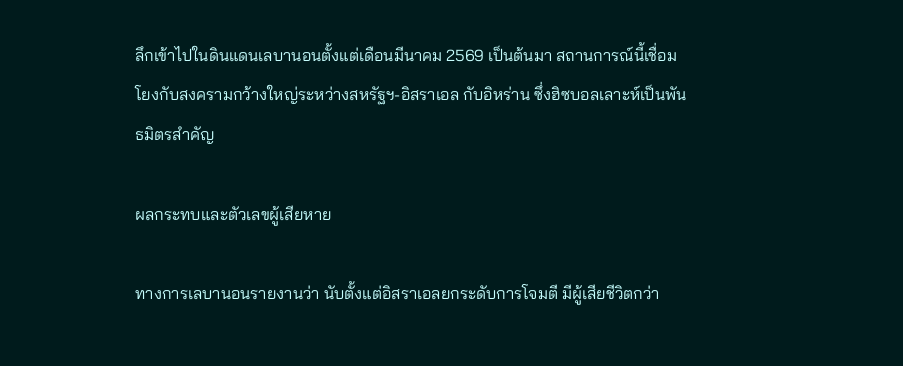ลึกเข้าไปในดินแดนเลบานอนตั้งแต่เดือนมีนาคม 2569 เป็นต้นมา สถานการณ์นี้เชื่อมโยงกับสงครามกว้างใหญ่ระหว่างสหรัฐฯ-อิสราเอล กับอิหร่าน ซึ่งฮิซบอลเลาะห์เป็นพันธมิตรสำคัญ

ผลกระทบและตัวเลขผู้เสียหาย

ทางการเลบานอนรายงานว่า นับตั้งแต่อิสราเอลยกระดับการโจมตี มีผู้เสียชีวิตกว่า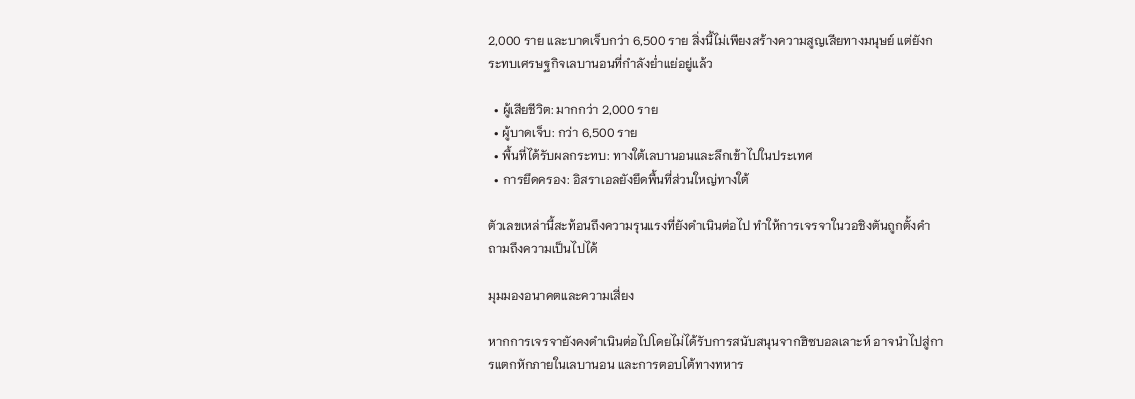2,000 ราย และบาดเจ็บกว่า 6,500 ราย สิ่งนี้ไม่เพียงสร้างความสูญเสียทางมนุษย์ แต่ยังกระทบเศรษฐกิจเลบานอนที่กำลังย่ำแย่อยู่แล้ว

  • ผู้เสียชีวิต: มากกว่า 2,000 ราย
  • ผู้บาดเจ็บ: กว่า 6,500 ราย
  • พื้นที่ได้รับผลกระทบ: ทางใต้เลบานอนและลึกเข้าไปในประเทศ
  • การยึดครอง: อิสราเอลยังยึดพื้นที่ส่วนใหญ่ทางใต้

ตัวเลขเหล่านี้สะท้อนถึงความรุนแรงที่ยังดำเนินต่อไป ทำให้การเจรจาในวอชิงตันถูกตั้งคำถามถึงความเป็นไปได้

มุมมองอนาคตและความเสี่ยง

หากการเจรจายังคงดำเนินต่อไปโดยไม่ได้รับการสนับสนุนจากฮิซบอลเลาะห์ อาจนำไปสู่การแตกหักภายในเลบานอน และการตอบโต้ทางทหาร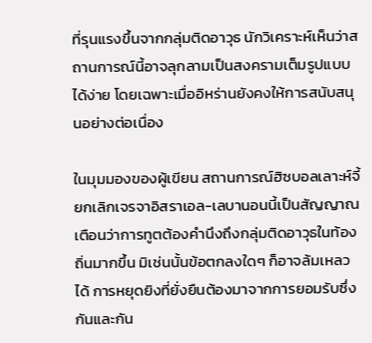ที่รุนแรงขึ้นจากกลุ่มติดอาวุธ นักวิเคราะห์เห็นว่าสถานการณ์นี้อาจลุกลามเป็นสงครามเต็มรูปแบบได้ง่าย โดยเฉพาะเมื่ออิหร่านยังคงให้การสนับสนุนอย่างต่อเนื่อง

ในมุมมองของผู้เขียน สถานการณ์ฮิซบอลเลาะห์จี้ ยกเลิกเจรจาอิสราเอล-เลบานอนนี้เป็นสัญญาณเตือนว่าการทูตต้องคำนึงถึงกลุ่มติดอาวุธในท้องถิ่นมากขึ้น มิเช่นนั้นข้อตกลงใดๆ ก็อาจล้มเหลวได้ การหยุดยิงที่ยั่งยืนต้องมาจากการยอมรับซึ่งกันและกัน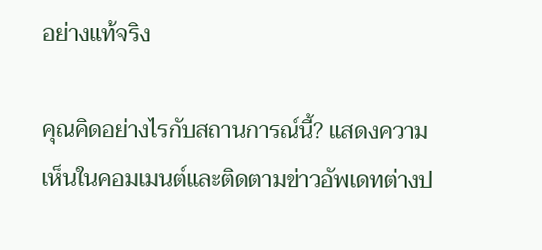อย่างแท้จริง

คุณคิดอย่างไรกับสถานการณ์นี้? แสดงความเห็นในคอมเมนต์และติดตามข่าวอัพเดทต่างป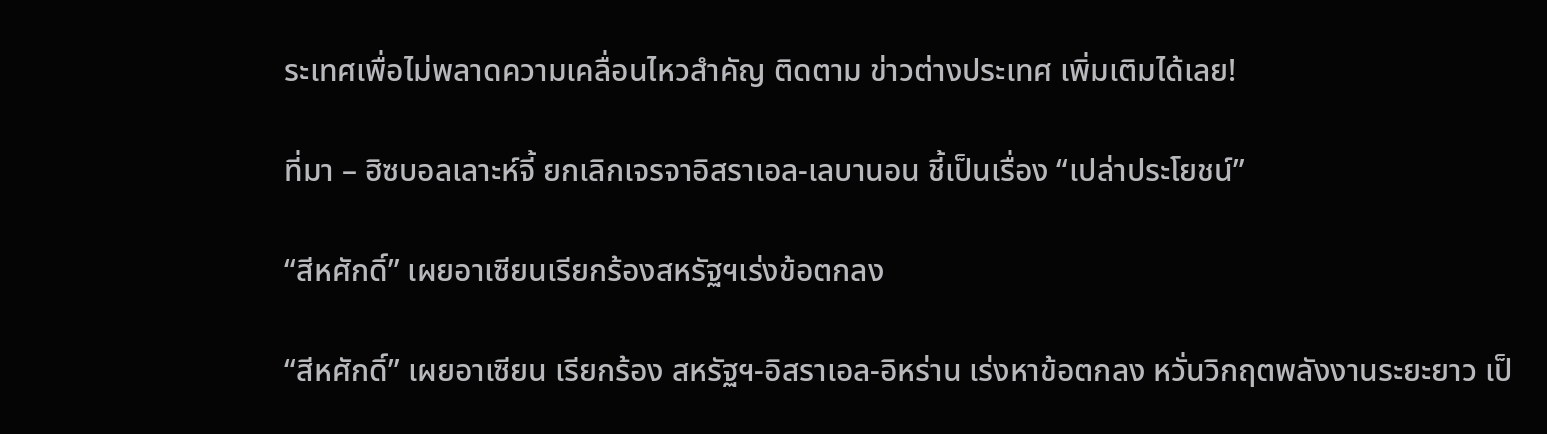ระเทศเพื่อไม่พลาดความเคลื่อนไหวสำคัญ ติดตาม ข่าวต่างประเทศ เพิ่มเติมได้เลย!

ที่มา – ฮิซบอลเลาะห์จี้ ยกเลิกเจรจาอิสราเอล-เลบานอน ชี้เป็นเรื่อง “เปล่าประโยชน์”

“สีหศักดิ์” เผยอาเซียนเรียกร้องสหรัฐฯเร่งข้อตกลง

“สีหศักดิ์” เผยอาเซียน เรียกร้อง สหรัฐฯ-อิสราเอล-อิหร่าน เร่งหาข้อตกลง หวั่นวิกฤตพลังงานระยะยาว เป็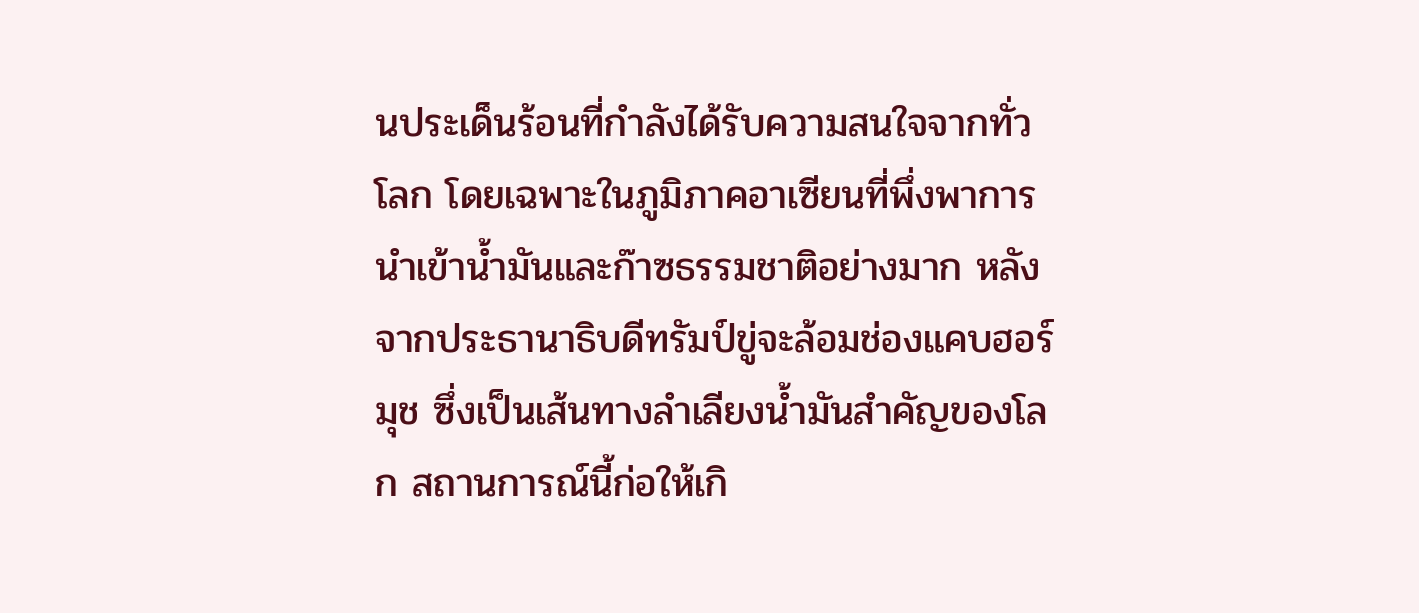นประเด็นร้อนที่กำลังได้รับความสนใจจากทั่วโลก โดยเฉพาะในภูมิภาคอาเซียนที่พึ่งพาการนำเข้าน้ำมันและก๊าซธรรมชาติอย่างมาก หลังจากประธานาธิบดีทรัมป์ขู่จะล้อมช่องแคบฮอร์มุช ซึ่งเป็นเส้นทางลำเลียงน้ำมันสำคัญของโลก สถานการณ์นี้ก่อให้เกิ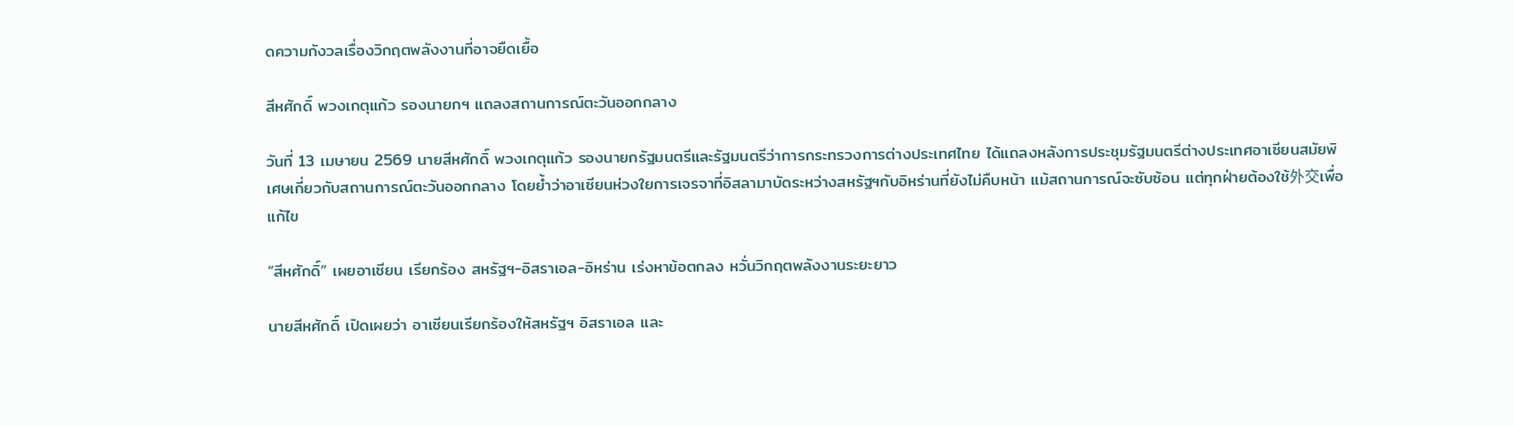ดความกังวลเรื่องวิกฤตพลังงานที่อาจยืดเยื้อ

สีหศักดิ์ พวงเกตุแก้ว รองนายกฯ แถลงสถานการณ์ตะวันออกกลาง

วันที่ 13 เมษายน 2569 นายสีหศักดิ์ พวงเกตุแก้ว รองนายกรัฐมนตรีและรัฐมนตรีว่าการกระทรวงการต่างประเทศไทย ได้แถลงหลังการประชุมรัฐมนตรีต่างประเทศอาเซียนสมัยพิเศษเกี่ยวกับสถานการณ์ตะวันออกกลาง โดยย้ำว่าอาเซียนห่วงใยการเจรจาที่อิสลามาบัดระหว่างสหรัฐฯกับอิหร่านที่ยังไม่คืบหน้า แม้สถานการณ์จะซับซ้อน แต่ทุกฝ่ายต้องใช้外交เพื่อแก้ไข

“สีหศักดิ์” เผยอาเซียน เรียกร้อง สหรัฐฯ-อิสราเอล-อิหร่าน เร่งหาข้อตกลง หวั่นวิกฤตพลังงานระยะยาว

นายสีหศักดิ์ เปิดเผยว่า อาเซียนเรียกร้องให้สหรัฐฯ อิสราเอล และ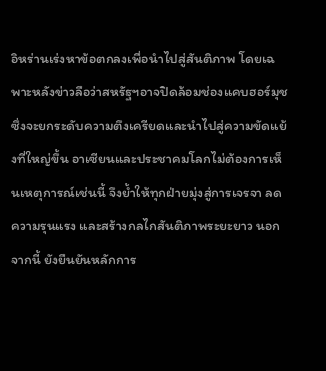อิหร่านเร่งหาข้อตกลงเพื่อนำไปสู่สันติภาพ โดยเฉพาะหลังข่าวลือว่าสหรัฐฯอาจปิดล้อมช่องแคบฮอร์มุช ซึ่งจะยกระดับความตึงเครียดและนำไปสู่ความขัดแย้งที่ใหญ่ขึ้น อาเซียนและประชาคมโลกไม่ต้องการเห็นเหตุการณ์เช่นนี้ จึงย้ำให้ทุกฝ่ายมุ่งสู่การเจรจา ลดความรุนแรง และสร้างกลไกสันติภาพระยะยาว นอกจากนี้ ยังยืนยันหลักการ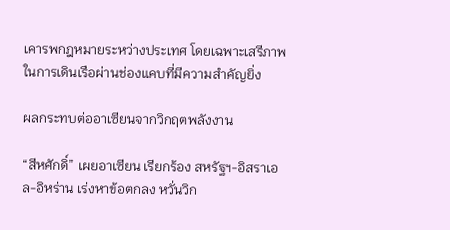เคารพกฎหมายระหว่างประเทศ โดยเฉพาะเสรีภาพในการเดินเรือผ่านช่องแคบที่มีความสำคัญยิ่ง

ผลกระทบต่ออาเซียนจากวิกฤตพลังงาน

“สีหศักดิ์” เผยอาเซียน เรียกร้อง สหรัฐฯ-อิสราเอล-อิหร่าน เร่งหาข้อตกลง หวั่นวิก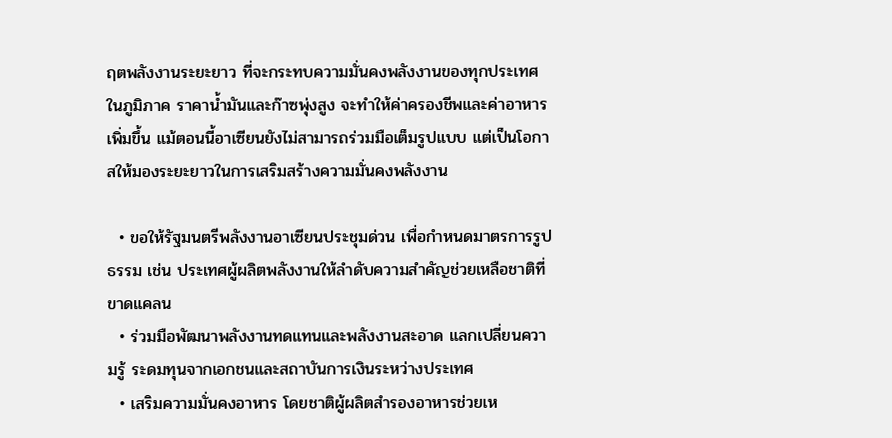ฤตพลังงานระยะยาว ที่จะกระทบความมั่นคงพลังงานของทุกประเทศในภูมิภาค ราคาน้ำมันและก๊าซพุ่งสูง จะทำให้ค่าครองชีพและค่าอาหารเพิ่มขึ้น แม้ตอนนี้อาเซียนยังไม่สามารถร่วมมือเต็มรูปแบบ แต่เป็นโอกาสให้มองระยะยาวในการเสริมสร้างความมั่นคงพลังงาน

  • ขอให้รัฐมนตรีพลังงานอาเซียนประชุมด่วน เพื่อกำหนดมาตรการรูปธรรม เช่น ประเทศผู้ผลิตพลังงานให้ลำดับความสำคัญช่วยเหลือชาติที่ขาดแคลน
  • ร่วมมือพัฒนาพลังงานทดแทนและพลังงานสะอาด แลกเปลี่ยนความรู้ ระดมทุนจากเอกชนและสถาบันการเงินระหว่างประเทศ
  • เสริมความมั่นคงอาหาร โดยชาติผู้ผลิตสำรองอาหารช่วยเห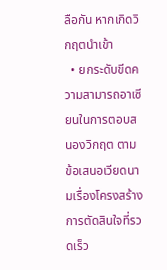ลือกัน หากเกิดวิกฤตนำเข้า
  • ยกระดับขีดความสามารถอาเซียนในการตอบสนองวิกฤต ตามข้อเสนอเวียดนามเรื่องโครงสร้างการตัดสินใจที่รวดเร็ว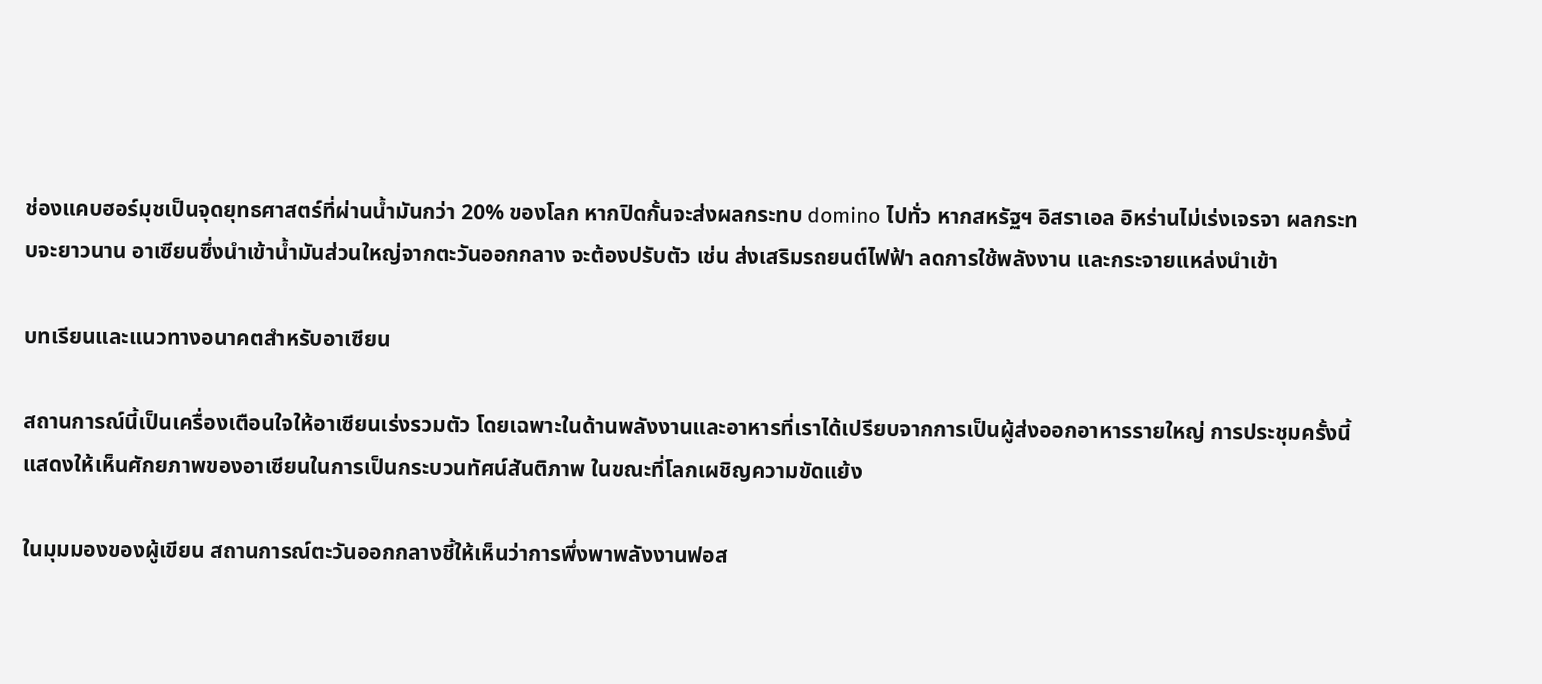ช่องแคบฮอร์มุชเป็นจุดยุทธศาสตร์ที่ผ่านน้ำมันกว่า 20% ของโลก หากปิดกั้นจะส่งผลกระทบ domino ไปทั่ว หากสหรัฐฯ อิสราเอล อิหร่านไม่เร่งเจรจา ผลกระทบจะยาวนาน อาเซียนซึ่งนำเข้าน้ำมันส่วนใหญ่จากตะวันออกกลาง จะต้องปรับตัว เช่น ส่งเสริมรถยนต์ไฟฟ้า ลดการใช้พลังงาน และกระจายแหล่งนำเข้า

บทเรียนและแนวทางอนาคตสำหรับอาเซียน

สถานการณ์นี้เป็นเครื่องเตือนใจให้อาเซียนเร่งรวมตัว โดยเฉพาะในด้านพลังงานและอาหารที่เราได้เปรียบจากการเป็นผู้ส่งออกอาหารรายใหญ่ การประชุมครั้งนี้แสดงให้เห็นศักยภาพของอาเซียนในการเป็นกระบวนทัศน์สันติภาพ ในขณะที่โลกเผชิญความขัดแย้ง

ในมุมมองของผู้เขียน สถานการณ์ตะวันออกกลางชี้ให้เห็นว่าการพึ่งพาพลังงานฟอส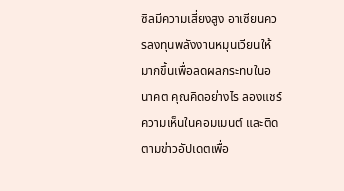ซิลมีความเสี่ยงสูง อาเซียนควรลงทุนพลังงานหมุนเวียนให้มากขึ้นเพื่อลดผลกระทบในอนาคต คุณคิดอย่างไร ลองแชร์ความเห็นในคอมเมนต์ และติดตามข่าวอัปเดตเพื่อ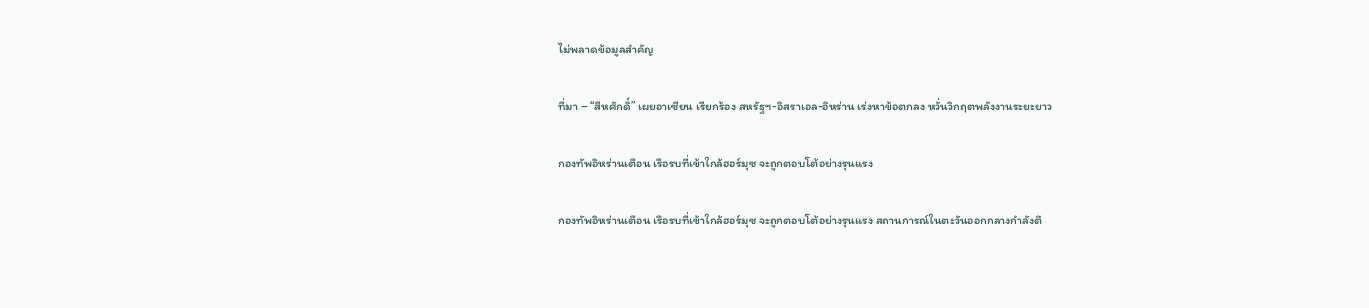ไม่พลาดข้อมูลสำคัญ

ที่มา – “สีหศักดิ์” เผยอาเซียน เรียกร้อง สหรัฐฯ-อิสราเอล-อิหร่าน เร่งหาข้อตกลง หวั่นวิกฤตพลังงานระยะยาว

กองทัพอิหร่านเตือน เรือรบที่เข้าใกล้ฮอร์มุซ จะถูกตอบโต้อย่างรุนแรง

กองทัพอิหร่านเตือน เรือรบที่เข้าใกล้ฮอร์มุซ จะถูกตอบโต้อย่างรุนแรง สถานการณ์ในตะวันออกกลางกำลังตึ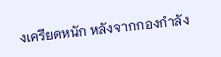งเครียดหนัก หลังจากกองกำลัง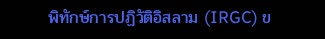พิทักษ์การปฏิวัติอิสลาม (IRGC) ข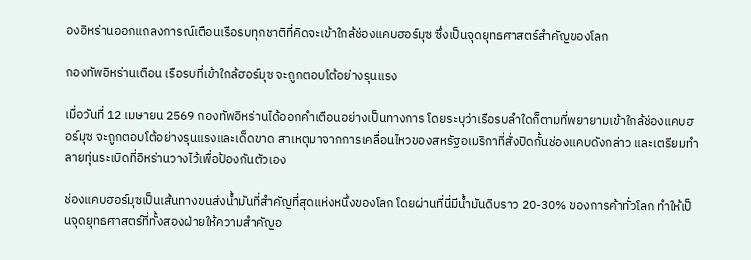องอิหร่านออกแถลงการณ์เตือนเรือรบทุกชาติที่คิดจะเข้าใกล้ช่องแคบฮอร์มุซ ซึ่งเป็นจุดยุทธศาสตร์สำคัญของโลก

กองทัพอิหร่านเตือน เรือรบที่เข้าใกล้ฮอร์มุซ จะถูกตอบโต้อย่างรุนแรง

เมื่อวันที่ 12 เมษายน 2569 กองทัพอิหร่านได้ออกคำเตือนอย่างเป็นทางการ โดยระบุว่าเรือรบลำใดก็ตามที่พยายามเข้าใกล้ช่องแคบฮอร์มุซ จะถูกตอบโต้อย่างรุนแรงและเด็ดขาด สาเหตุมาจากการเคลื่อนไหวของสหรัฐอเมริกาที่สั่งปิดกั้นช่องแคบดังกล่าว และเตรียมทำลายทุ่นระเบิดที่อิหร่านวางไว้เพื่อป้องกันตัวเอง

ช่องแคบฮอร์มุซเป็นเส้นทางขนส่งน้ำมันที่สำคัญที่สุดแห่งหนึ่งของโลก โดยผ่านที่นี่มีน้ำมันดิบราว 20-30% ของการค้าทั่วโลก ทำให้เป็นจุดยุทธศาสตร์ที่ทั้งสองฝ่ายให้ความสำคัญอ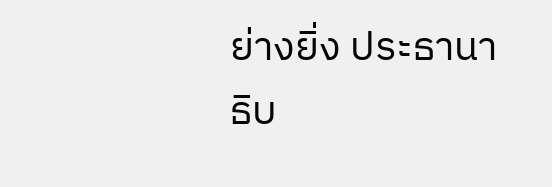ย่างยิ่ง ประธานาธิบ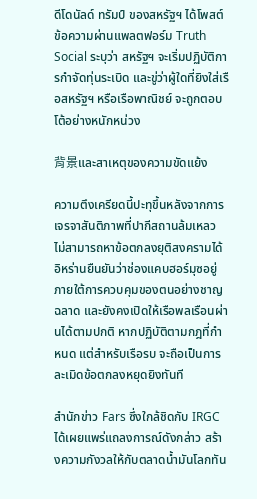ดีโดนัลด์ ทรัมป์ ของสหรัฐฯ ได้โพสต์ข้อความผ่านแพลตฟอร์ม Truth Social ระบุว่า สหรัฐฯ จะเริ่มปฏิบัติการกำจัดทุ่นระเบิด และขู่ว่าผู้ใดที่ยิงใส่เรือสหรัฐฯ หรือเรือพาณิชย์ จะถูกตอบโต้อย่างหนักหน่วง

背景และสาเหตุของความขัดแย้ง

ความตึงเครียดนี้ปะทุขึ้นหลังจากการเจรจาสันติภาพที่ปากีสถานล้มเหลว ไม่สามารถหาข้อตกลงยุติสงครามได้ อิหร่านยืนยันว่าช่องแคบฮอร์มุซอยู่ภายใต้การควบคุมของตนอย่างชาญฉลาด และยังคงเปิดให้เรือพลเรือนผ่านได้ตามปกติ หากปฏิบัติตามกฎที่กำหนด แต่สำหรับเรือรบ จะถือเป็นการละเมิดข้อตกลงหยุดยิงทันที

สำนักข่าว Fars ซึ่งใกล้ชิดกับ IRGC ได้เผยแพร่แถลงการณ์ดังกล่าว สร้างความกังวลให้กับตลาดน้ำมันโลกทัน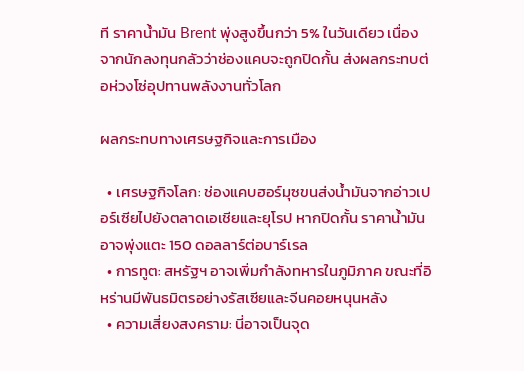ที ราคาน้ำมัน Brent พุ่งสูงขึ้นกว่า 5% ในวันเดียว เนื่องจากนักลงทุนกลัวว่าช่องแคบจะถูกปิดกั้น ส่งผลกระทบต่อห่วงโซ่อุปทานพลังงานทั่วโลก

ผลกระทบทางเศรษฐกิจและการเมือง

  • เศรษฐกิจโลก: ช่องแคบฮอร์มุซขนส่งน้ำมันจากอ่าวเปอร์เซียไปยังตลาดเอเชียและยุโรป หากปิดกั้น ราคาน้ำมันอาจพุ่งแตะ 150 ดอลลาร์ต่อบาร์เรล
  • การทูต: สหรัฐฯ อาจเพิ่มกำลังทหารในภูมิภาค ขณะที่อิหร่านมีพันธมิตรอย่างรัสเซียและจีนคอยหนุนหลัง
  • ความเสี่ยงสงคราม: นี่อาจเป็นจุด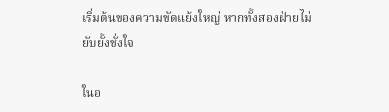เริ่มต้นของความขัดแย้งใหญ่ หากทั้งสองฝ่ายไม่ยับยั้งชั่งใจ

ในอ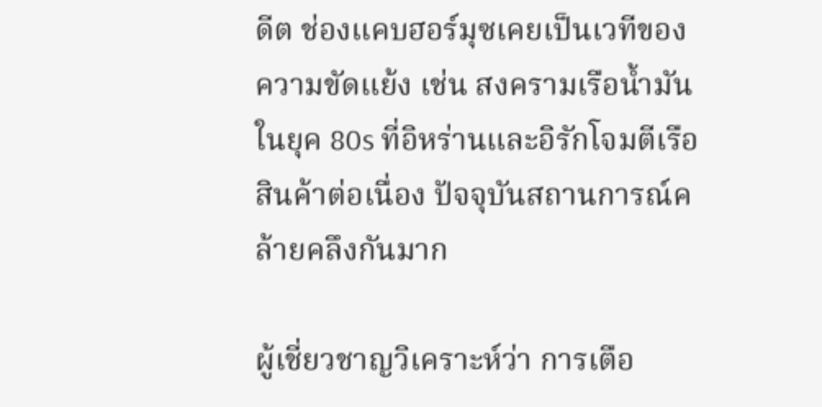ดีต ช่องแคบฮอร์มุซเคยเป็นเวทีของความขัดแย้ง เช่น สงครามเรือน้ำมันในยุค 80s ที่อิหร่านและอิรักโจมตีเรือสินค้าต่อเนื่อง ปัจจุบันสถานการณ์คล้ายคลึงกันมาก

ผู้เชี่ยวชาญวิเคราะห์ว่า การเตือ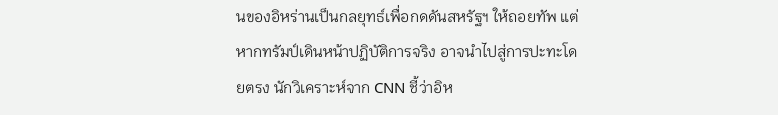นของอิหร่านเป็นกลยุทธ์เพื่อกดดันสหรัฐฯ ให้ถอยทัพ แต่หากทรัมป์เดินหน้าปฏิบัติการจริง อาจนำไปสู่การปะทะโดยตรง นักวิเคราะห์จาก CNN ชี้ว่าอิห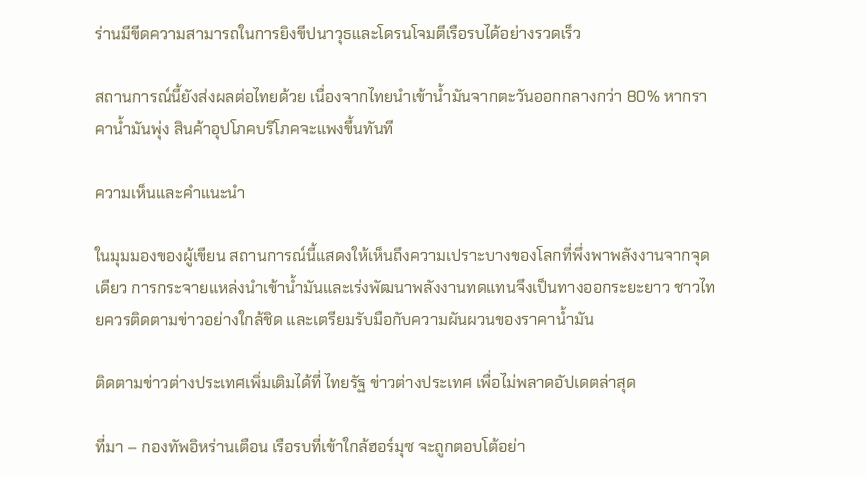ร่านมีขีดความสามารถในการยิงขีปนาวุธและโดรนโจมตีเรือรบได้อย่างรวดเร็ว

สถานการณ์นี้ยังส่งผลต่อไทยด้วย เนื่องจากไทยนำเข้าน้ำมันจากตะวันออกกลางกว่า 80% หากราคาน้ำมันพุ่ง สินค้าอุปโภคบริโภคจะแพงขึ้นทันที

ความเห็นและคำแนะนำ

ในมุมมองของผู้เขียน สถานการณ์นี้แสดงให้เห็นถึงความเปราะบางของโลกที่พึ่งพาพลังงานจากจุดเดียว การกระจายแหล่งนำเข้าน้ำมันและเร่งพัฒนาพลังงานทดแทนจึงเป็นทางออกระยะยาว ชาวไทยควรติดตามข่าวอย่างใกล้ชิด และเตรียมรับมือกับความผันผวนของราคาน้ำมัน

ติดตามข่าวต่างประเทศเพิ่มเติมได้ที่ ไทยรัฐ ข่าวต่างประเทศ เพื่อไม่พลาดอัปเดตล่าสุด

ที่มา – กองทัพอิหร่านเตือน เรือรบที่เข้าใกล้ฮอร์มุซ จะถูกตอบโต้อย่า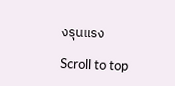งรุนแรง

Scroll to top